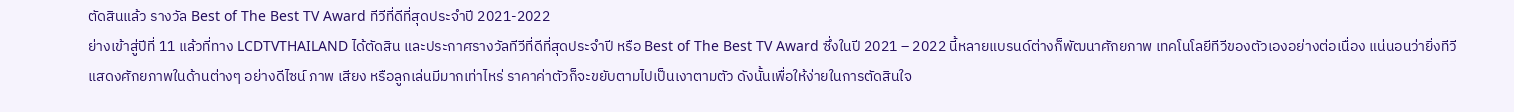ตัดสินแล้ว รางวัล Best of The Best TV Award ทีวีที่ดีที่สุดประจำปี 2021-2022
ย่างเข้าสู่ปีที่ 11 แล้วที่ทาง LCDTVTHAILAND ได้ตัดสิน และประกาศรางวัลทีวีที่ดีที่สุดประจำปี หรือ Best of The Best TV Award ซึ่งในปี 2021 – 2022 นี้หลายแบรนด์ต่างก็พัฒนาศักยภาพ เทคโนโลยีทีวีของตัวเองอย่างต่อเนื่อง แน่นอนว่ายิ่งทีวีแสดงศักยภาพในด้านต่างๆ อย่างดีไซน์ ภาพ เสียง หรือลูกเล่นมีมากเท่าไหร่ ราคาค่าตัวก็จะขยับตามไปเป็นเงาตามตัว ดังนั้นเพื่อให้ง่ายในการตัดสินใจ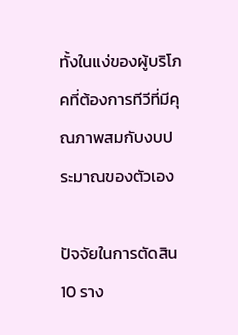ทั้งในแง่ของผู้บริโภคที่ต้องการทีวีที่มีคุณภาพสมกับงบประมาณของตัวเอง

ปัจจัยในการตัดสิน 10 ราง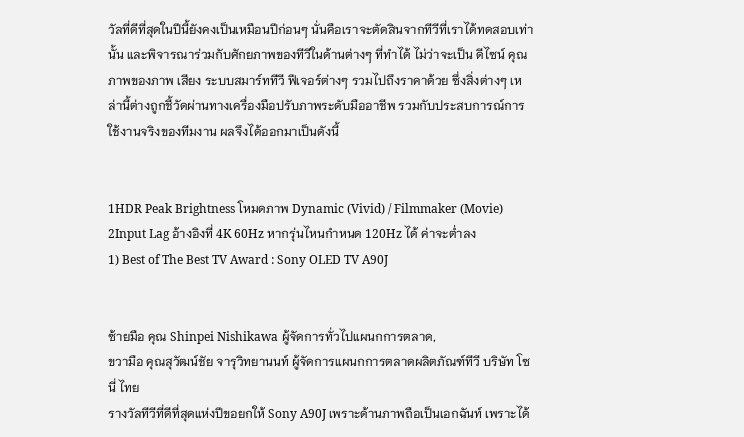วัลที่ดีที่สุดในปีนี้ยังคงเป็นเหมือนปีก่อนๆ นั่นคือเราจะตัดสินจากทีวีที่เราได้ทดสอบเท่านั้น และพิจารณาร่วมกับศักยภาพของทีวีในด้านต่างๆ ที่ทำได้ ไม่ว่าจะเป็น ดีไซน์ คุณภาพของภาพ เสียง ระบบสมาร์ททีวี ฟีเจอร์ต่างๆ รวมไปถึงราคาด้วย ซึ่งสิ่งต่างๆ เหล่านี้ต่างถูกชี้วัดผ่านทางเครื่องมือปรับภาพระดับมืออาชีพ รวมกับประสบการณ์การใช้งานจริงของทีมงาน ผลจึงได้ออกมาเป็นดังนี้


1HDR Peak Brightness โหมดภาพ Dynamic (Vivid) / Filmmaker (Movie)
2Input Lag อ้างอิงที่ 4K 60Hz หากรุ่นไหนกำหนด 120Hz ได้ ค่าจะต่ำลง
1) Best of The Best TV Award : Sony OLED TV A90J


ซ้ายมือ คุณ Shinpei Nishikawa ผู้จัดการทั่วไปแผนกการตลาด,
ขวามือ คุณสุวัฒน์ชัย จารุวิทยานนท์ ผู้จัดการแผนกการตลาดผลิตภัณฑ์ทีวี บริษัท โซนี่ ไทย
รางวัลทีวีที่ดีที่สุดแห่งปีขอยกให้ Sony A90J เพราะด้านภาพถือเป็นเอกฉันท์ เพราะได้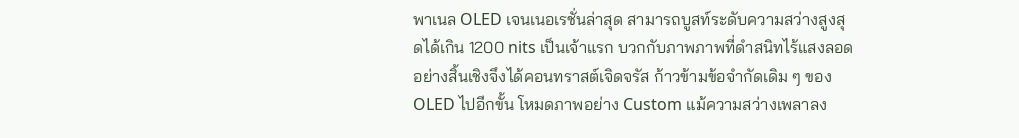พาเนล OLED เจนเนอเรชั่นล่าสุด สามารถบูสท์ระดับความสว่างสูงสุดได้เกิน 1200 nits เป็นเจ้าแรก บวกกับภาพภาพที่ดำสนิทไร้แสงลอดอย่างสิ้นเชิงจึงได้คอนทราสต์เจิดจรัส ก้าวข้ามข้อจำกัดเดิม ๆ ของ OLED ไปอีกขั้น โหมดภาพอย่าง Custom แม้ความสว่างเพลาลง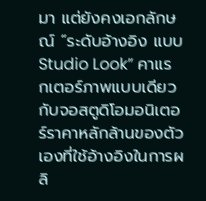มา แต่ยังคงเอกลักษณ์ “ระดับอ้างอิง แบบ Studio Look” คาแรกเตอร์ภาพแบบเดียวกับจอสตูดิโอมอนิเตอร์ราคาหลักล้านของตัวเองที่ใช้อ้างอิงในการผลิ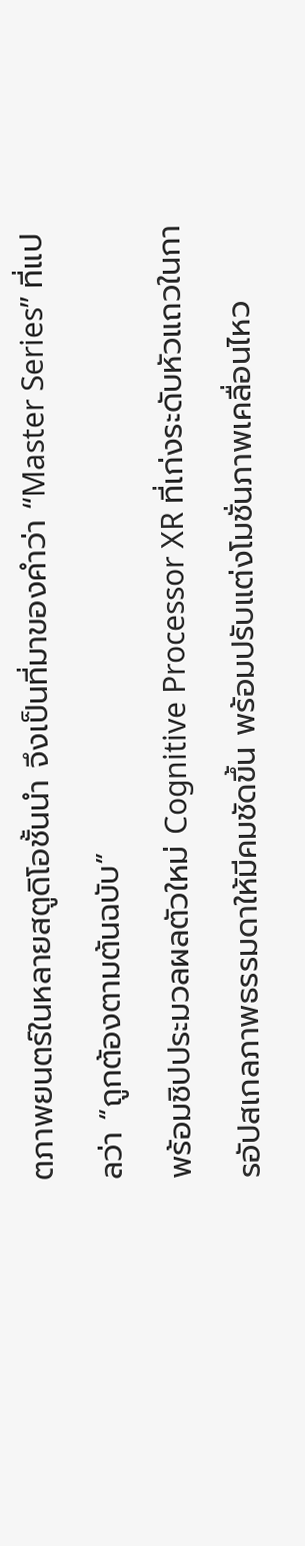ตภาพยนตร์ในหลายสตูดิโอชั้นนำ จึงเป็นที่มาของคำว่า “Master Series” ที่แปลว่า “ถูกต้องตามต้นฉบับ”
พร้อมชิปประมวลผลตัวใหม่ Cognitive Processor XR ที่เก่งระดับหัวแถวในการอัปสเกลภาพธรรมดาให้มีคมชัดขึ้น พร้อมปรับแต่งโมชั่นภาพเคลื่อนไหว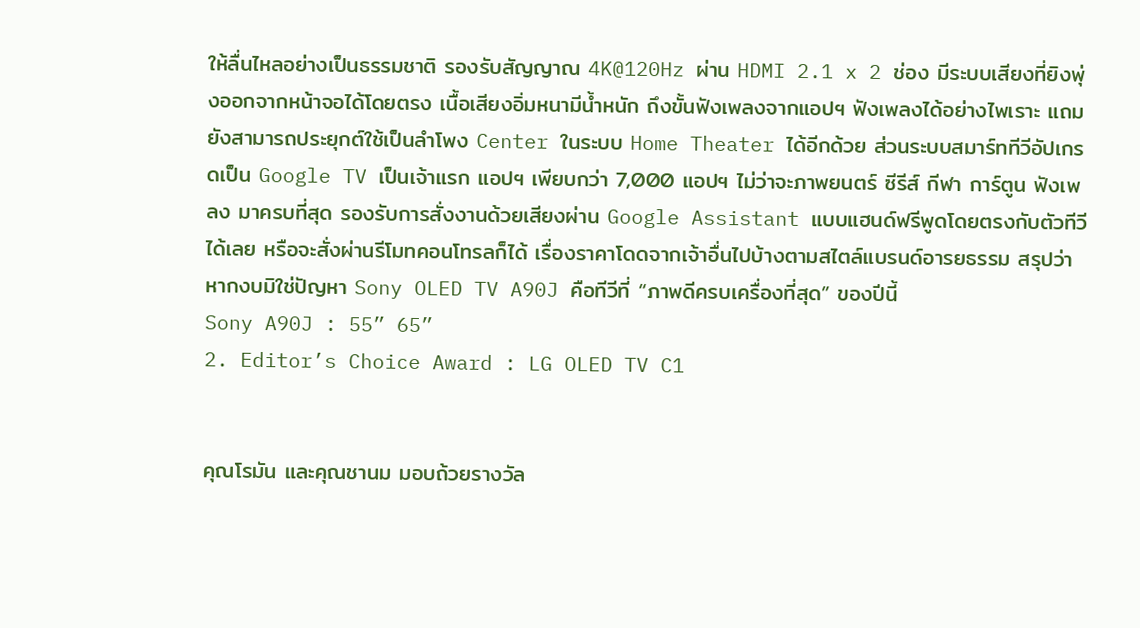ให้ลื่นไหลอย่างเป็นธรรมชาติ รองรับสัญญาณ 4K@120Hz ผ่าน HDMI 2.1 x 2 ช่อง มีระบบเสียงที่ยิงพุ่งออกจากหน้าจอได้โดยตรง เนื้อเสียงอิ่มหนามีน้ำหนัก ถึงขั้นฟังเพลงจากแอปฯ ฟังเพลงได้อย่างไพเราะ แถมยังสามารถประยุกต์ใช้เป็นลำโพง Center ในระบบ Home Theater ได้อีกด้วย ส่วนระบบสมาร์ททีวีอัปเกรดเป็น Google TV เป็นเจ้าแรก แอปฯ เพียบกว่า 7,000 แอปฯ ไม่ว่าจะภาพยนตร์ ซีรีส์ กีฬา การ์ตูน ฟังเพลง มาครบที่สุด รองรับการสั่งงานด้วยเสียงผ่าน Google Assistant แบบแฮนด์ฟรีพูดโดยตรงกับตัวทีวีได้เลย หรือจะสั่งผ่านรีโมทคอนโทรลก็ได้ เรื่องราคาโดดจากเจ้าอื่นไปบ้างตามสไตล์แบรนด์อารยธรรม สรุปว่าหากงบมิใช่ปัญหา Sony OLED TV A90J คือทีวีที่ “ภาพดีครบเครื่องที่สุด” ของปีนี้
Sony A90J : 55” 65”
2. Editor’s Choice Award : LG OLED TV C1


คุณโรมัน และคุณชานม มอบถ้วยรางวัล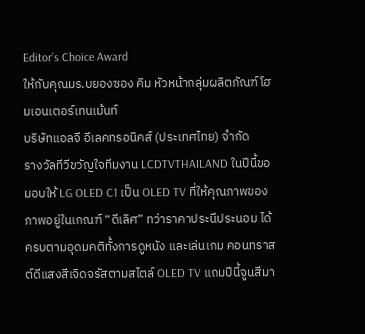Editor’s Choice Award
ให้กับคุณมร.บยองซอง คิม หัวหน้ากลุ่มผลิตภัณฑ์โฮมเอนเตอร์เทนเม้นท์
บริษัทแอลจี อีเลคทรอนิคส์ (ประเทศไทย) จำกัด
รางวัลทีวีขวัญใจทีมงาน LCDTVTHAILAND ในปีนี้ขอมอบให้ LG OLED C1 เป็น OLED TV ที่ให้คุณภาพของภาพอยู่ในเกณฑ์ “ดีเลิศ” ทว่าราคาประนีประนอม ได้ครบตามอุดมคติทั้งการดูหนัง และเล่นเกม คอนทราสต์ดีแสงสีเจิดจรัสตามสไตล์ OLED TV แถมปีนี้จูนสีมา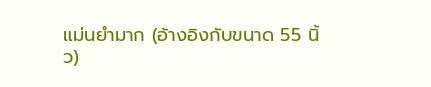แม่นยำมาก (อ้างอิงกับขนาด 55 นิ้ว)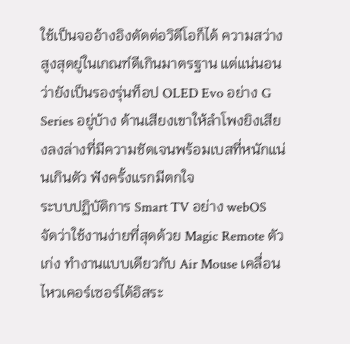ใช้เป็นจออ้างอิงตัดต่อวิดีโอก็ได้ ความสว่างสูงสุดยู่ในเกณฑ์ดีเกินมาตรฐาน แต่แน่นอนว่ายังเป็นรองรุ่นท็อป OLED Evo อย่าง G Series อยู่บ้าง ด้านเสียงเขาให้ลำโพงยิงเสียงลงล่างที่มีความชัดเจนพร้อมเบสที่หนักแน่นเกินตัว ฟังครั้งแรกมีตกใจ
ระบบปฏิบัติการ Smart TV อย่าง webOS จัดว่าใช้งานง่ายที่สุดด้วย Magic Remote ตัวเก่ง ทำงานแบบเดียวกับ Air Mouse เคลื่อนไหวเคอร์เซอร์ได้อิสระ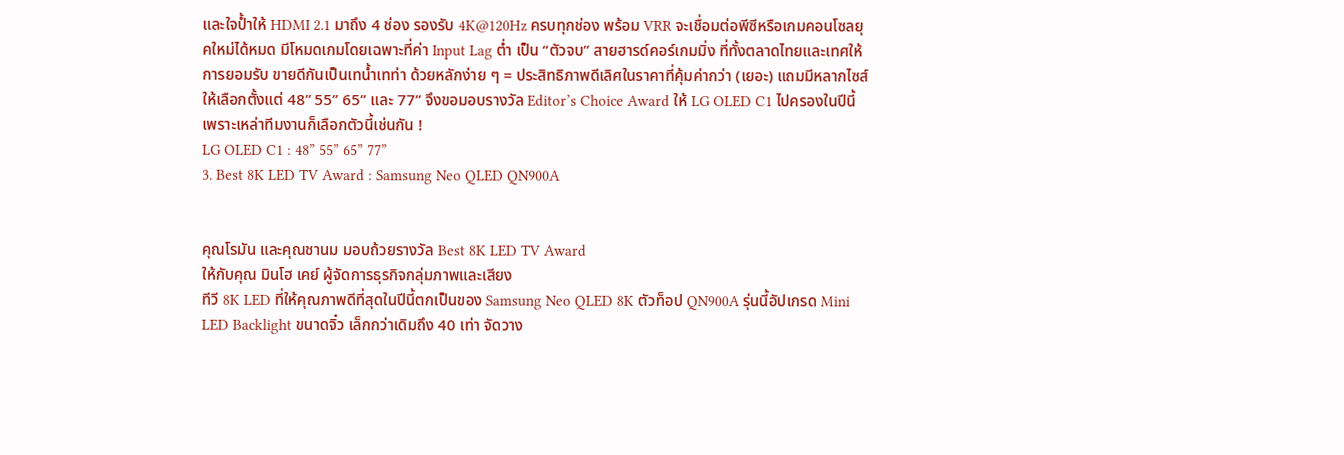และใจป้ำให้ HDMI 2.1 มาถึง 4 ช่อง รองรับ 4K@120Hz ครบทุกช่อง พร้อม VRR จะเชื่อมต่อพีซีหรือเกมคอนโซลยุคใหม่ได้หมด มีโหมดเกมโดยเฉพาะที่ค่า Input Lag ต่ำ เป็น “ตัวจบ” สายฮารด์คอร์เกมมิ่ง ที่ทั้งตลาดไทยและเทศให้การยอมรับ ขายดีกันเป็นเทน้ำเทท่า ด้วยหลักง่าย ๆ = ประสิทธิภาพดีเลิศในราคาที่คุ้มค่ากว่า (เยอะ) แถมมีหลากไซส์ให้เลือกตั้งแต่ 48” 55” 65” และ 77” จึงขอมอบรางวัล Editor’s Choice Award ให้ LG OLED C1 ไปครองในปีนี้ เพราะเหล่าทีมงานก็เลือกตัวนี้เช่นกัน !
LG OLED C1 : 48” 55” 65” 77”
3. Best 8K LED TV Award : Samsung Neo QLED QN900A


คุณโรมัน และคุณชานม มอบถ้วยรางวัล Best 8K LED TV Award
ให้กับคุณ มินโฮ เคย์ ผู้จัดการธุรกิจกลุ่มภาพและเสียง
ทีวี 8K LED ที่ให้คุณภาพดีที่สุดในปีนี้ตกเป็นของ Samsung Neo QLED 8K ตัวท็อป QN900A รุ่นนี้อัปเกรด Mini LED Backlight ขนาดจิ๋ว เล็กกว่าเดิมถึง 40 เท่า จัดวาง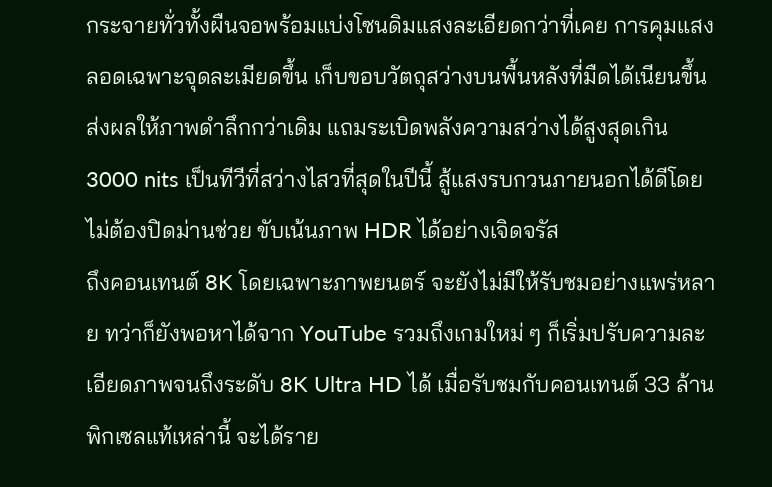กระจายทั่วทั้งผืนจอพร้อมแบ่งโซนดิมแสงละเอียดกว่าที่เคย การคุมแสงลอดเฉพาะจุดละเมียดขึ้น เก็บขอบวัตถุสว่างบนพื้นหลังที่มืดได้เนียนขึ้น ส่งผลให้ภาพดำลึกกว่าเดิม แถมระเบิดพลังความสว่างได้สูงสุดเกิน 3000 nits เป็นทีวีที่สว่างไสวที่สุดในปีนี้ สู้แสงรบกวนภายนอกได้ดีโดยไม่ต้องปิดม่านช่วย ขับเน้นภาพ HDR ได้อย่างเจิดจรัส
ถึงคอนเทนต์ 8K โดยเฉพาะภาพยนตร์ จะยังไม่มีให้รับชมอย่างแพร่หลาย ทว่าก็ยังพอหาได้จาก YouTube รวมถึงเกมใหม่ ๆ ก็เริ่มปรับความละเอียดภาพจนถึงระดับ 8K Ultra HD ได้ เมื่อรับชมกับคอนเทนต์ 33 ล้านพิกเซลแท้เหล่านี้ จะได้ราย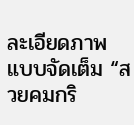ละเอียดภาพแบบจัดเต็ม “สวยคมกริ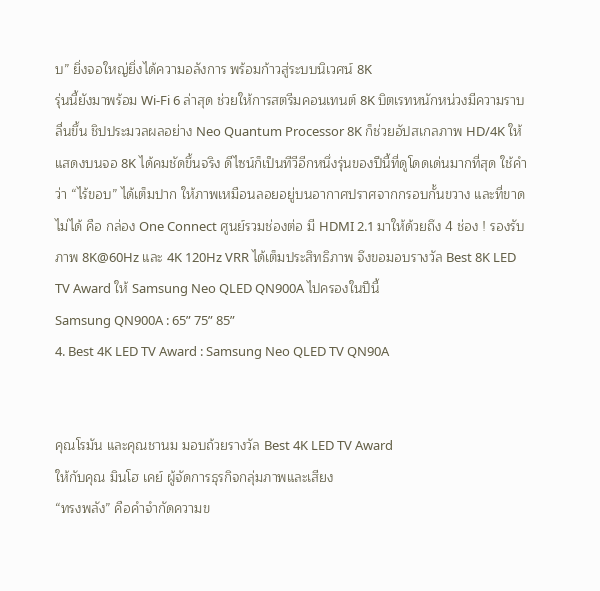บ” ยิ่งจอใหญ่ยิ่งได้ความอลังการ พร้อมก้าวสู่ระบบนิเวศน์ 8K
รุ่นนี้ยังมาพร้อม Wi-Fi 6 ล่าสุด ช่วยให้การสตรีมคอนเทนต์ 8K บิตเรทหนักหน่วงมีความราบลื่นขึ้น ชิปประมวลผลอย่าง Neo Quantum Processor 8K ก็ช่วยอัปสเกลภาพ HD/4K ให้แสดงบนจอ 8K ได้คมชัดขึ้นจริง ดีไซน์ก็เป็นทีวีอีกหนึ่งรุ่นของปีนี้ที่ดูโดดเด่นมากที่สุด ใช้คำว่า “ไร้ขอบ” ได้เต็มปาก ให้ภาพเหมือนลอยอยู่บนอากาศปราศจากกรอบกั้นขวาง และที่ขาดไม่ได้ คือ กล่อง One Connect ศูนย์รวมช่องต่อ มี HDMI 2.1 มาให้ด้วยถึง 4 ช่อง ! รองรับภาพ 8K@60Hz และ 4K 120Hz VRR ได้เต็มประสิทธิภาพ จึงขอมอบรางวัล Best 8K LED TV Award ให้ Samsung Neo QLED QN900A ไปครองในปีนี้
Samsung QN900A : 65” 75” 85”
4. Best 4K LED TV Award : Samsung Neo QLED TV QN90A


คุณโรมัน และคุณชานม มอบถ้วยรางวัล Best 4K LED TV Award
ให้กับคุณ มินโฮ เคย์ ผู้จัดการธุรกิจกลุ่มภาพและเสียง
“ทรงพลัง” คือคำจำกัดความข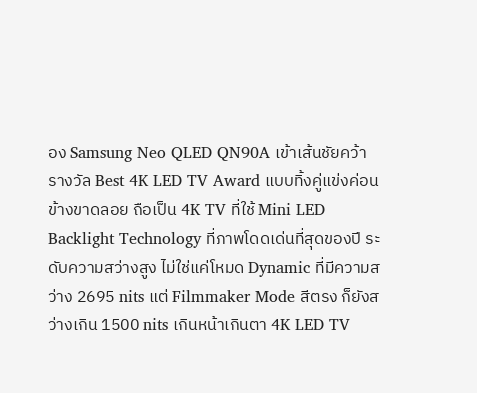อง Samsung Neo QLED QN90A เข้าเส้นชัยคว้ารางวัล Best 4K LED TV Award แบบทิ้งคู่แข่งค่อนข้างขาดลอย ถือเป็น 4K TV ที่ใช้ Mini LED Backlight Technology ที่ภาพโดดเด่นที่สุดของปี ระดับความสว่างสูง ไม่ใช่แค่โหมด Dynamic ที่มีความสว่าง 2695 nits แต่ Filmmaker Mode สีตรง ก็ยังสว่างเกิน 1500 nits เกินหน้าเกินตา 4K LED TV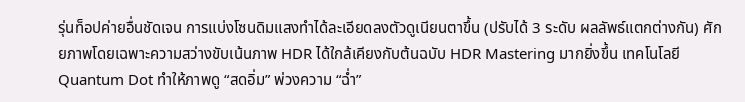รุ่นท็อปค่ายอื่นชัดเจน การแบ่งโซนดิมแสงทำได้ละเอียดลงตัวดูเนียนตาขึ้น (ปรับได้ 3 ระดับ ผลลัพธ์แตกต่างกัน) ศักยภาพโดยเฉพาะความสว่างขับเน้นภาพ HDR ได้ใกล้เคียงกับต้นฉบับ HDR Mastering มากยิ่งขึ้น เทคโนโลยี Quantum Dot ทำให้ภาพดู “สดอิ่ม” พ่วงความ “ฉ่ำ”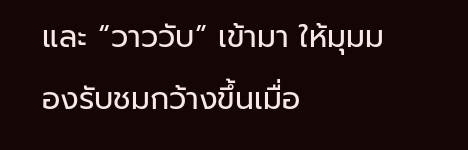และ “วาววับ” เข้ามา ให้มุมมองรับชมกว้างขึ้นเมื่อ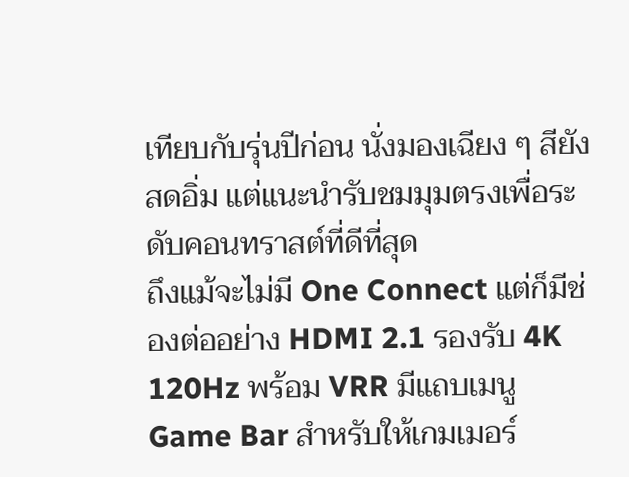เทียบกับรุ่นปีก่อน นั่งมองเฉียง ๆ สียังสดอิ่ม แต่แนะนำรับชมมุมตรงเพื่อระดับคอนทราสต์ที่ดีที่สุด
ถึงแม้จะไม่มี One Connect แต่ก็มีช่องต่ออย่าง HDMI 2.1 รองรับ 4K 120Hz พร้อม VRR มีแถบเมนู Game Bar สำหรับให้เกมเมอร์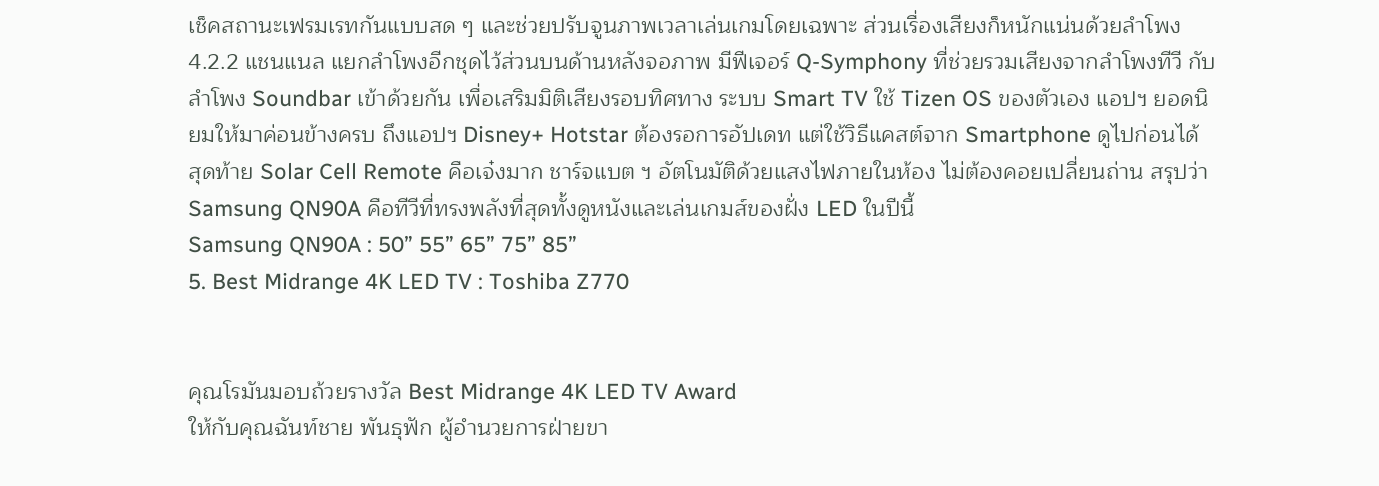เช็คสถานะเฟรมเรทกันแบบสด ๆ และช่วยปรับจูนภาพเวลาเล่นเกมโดยเฉพาะ ส่วนเรื่องเสียงก็หนักแน่นด้วยลำโพง 4.2.2 แชนแนล แยกลำโพงอีกชุดไว้ส่วนบนด้านหลังจอภาพ มีฟีเจอร์ Q-Symphony ที่ช่วยรวมเสียงจากลำโพงทีวี กับลำโพง Soundbar เข้าด้วยกัน เพื่อเสริมมิติเสียงรอบทิศทาง ระบบ Smart TV ใช้ Tizen OS ของตัวเอง แอปฯ ยอดนิยมให้มาค่อนข้างครบ ถึงแอปฯ Disney+ Hotstar ต้องรอการอัปเดท แต่ใช้วิธีแคสต์จาก Smartphone ดูไปก่อนได้ สุดท้าย Solar Cell Remote คือเจ๋งมาก ชาร์จแบต ฯ อัตโนมัติด้วยแสงไฟภายในห้อง ไม่ต้องคอยเปลี่ยนถ่าน สรุปว่า Samsung QN90A คือทีวีที่ทรงพลังที่สุดทั้งดูหนังและเล่นเกมส์ของฝั่ง LED ในปีนี้
Samsung QN90A : 50” 55” 65” 75” 85”
5. Best Midrange 4K LED TV : Toshiba Z770


คุณโรมันมอบถ้วยรางวัล Best Midrange 4K LED TV Award
ให้กับคุณฉันท์ชาย พันธุฟัก ผู้อำนวยการฝ่ายขา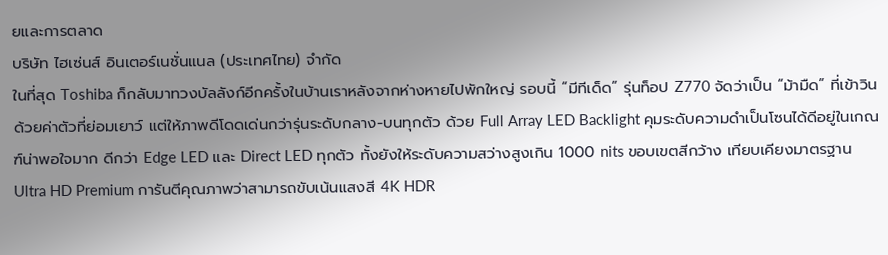ยและการตลาด
บริษัท ไฮเซ่นส์ อินเตอร์เนชั่นแนล (ประเทศไทย) จำกัด
ในที่สุด Toshiba ก็กลับมาทวงบัลลังก์อีกครั้งในบ้านเราหลังจากห่างหายไปพักใหญ่ รอบนี้ “มีทีเด็ด” รุ่นท็อป Z770 จัดว่าเป็น “ม้ามืด” ที่เข้าวินด้วยค่าตัวที่ย่อมเยาว์ แต่ให้ภาพดีโดดเด่นกว่ารุ่นระดับกลาง-บนทุกตัว ด้วย Full Array LED Backlight คุมระดับความดำเป็นโซนได้ดีอยู่ในเกณฑ์น่าพอใจมาก ดีกว่า Edge LED และ Direct LED ทุกตัว ทั้งยังให้ระดับความสว่างสูงเกิน 1000 nits ขอบเขตสีกว้าง เทียบเคียงมาตรฐาน Ultra HD Premium การันตีคุณภาพว่าสามารถขับเน้นแสงสี 4K HDR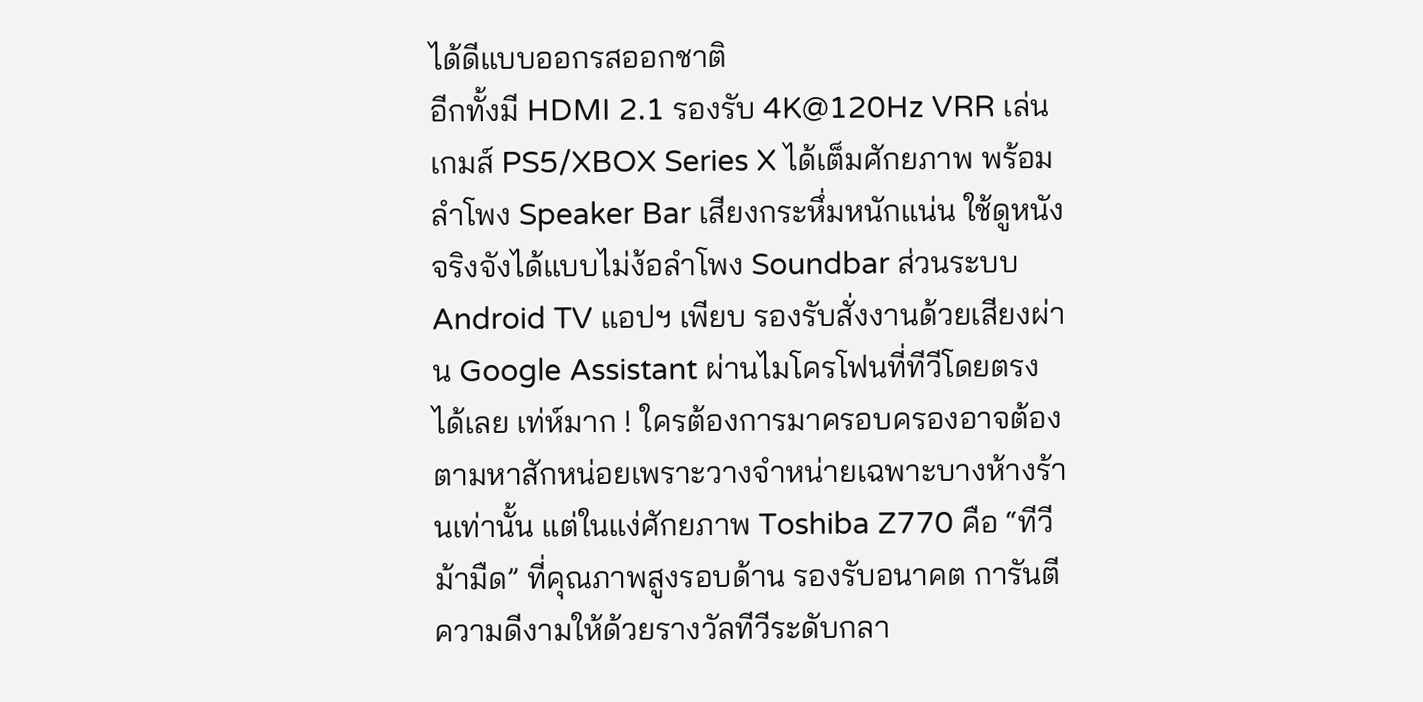ได้ดีแบบออกรสออกชาติ
อีกทั้งมี HDMI 2.1 รองรับ 4K@120Hz VRR เล่นเกมส์ PS5/XBOX Series X ได้เต็มศักยภาพ พร้อมลำโพง Speaker Bar เสียงกระหึ่มหนักแน่น ใช้ดูหนังจริงจังได้แบบไม่ง้อลำโพง Soundbar ส่วนระบบ Android TV แอปฯ เพียบ รองรับสั่งงานด้วยเสียงผ่าน Google Assistant ผ่านไมโครโฟนที่ทีวีโดยตรงได้เลย เท่ห์มาก ! ใครต้องการมาครอบครองอาจต้องตามหาสักหน่อยเพราะวางจำหน่ายเฉพาะบางห้างร้านเท่านั้น แต่ในแง่ศักยภาพ Toshiba Z770 คือ “ทีวีม้ามืด” ที่คุณภาพสูงรอบด้าน รองรับอนาคต การันตีความดีงามให้ด้วยรางวัลทีวีระดับกลา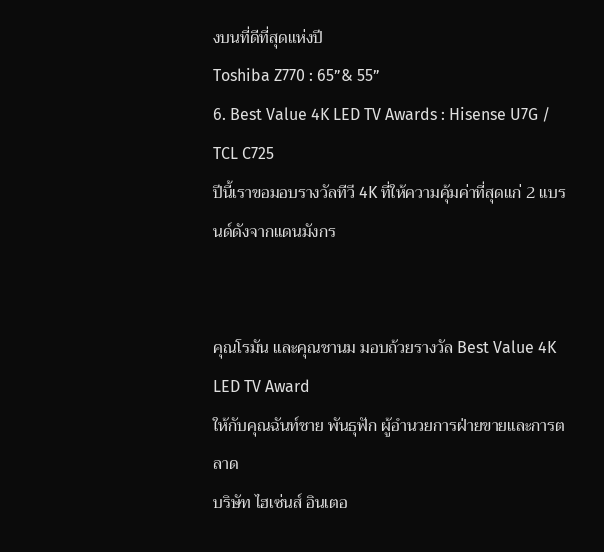งบนที่ดีที่สุดแห่งปี
Toshiba Z770 : 65”& 55”
6. Best Value 4K LED TV Awards : Hisense U7G / TCL C725
ปีนี้เราขอมอบรางวัลทีวี 4K ที่ให้ความคุ้มค่าที่สุดแก่ 2 แบรนด์ดังจากแดนมังกร


คุณโรมัน และคุณชานม มอบถ้วยรางวัล Best Value 4K LED TV Award
ให้กับคุณฉันท์ชาย พันธุฟัก ผู้อำนวยการฝ่ายขายและการตลาด
บริษัท ไฮเซ่นส์ อินเตอ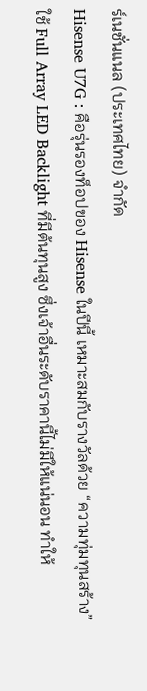ร์เนชั่นแนล (ประเทศไทย) จำกัด
Hisense U7G : คือรุ่นรองท็อปของ Hisense ในปีนี้ เหมาะสมกับรางวัลด้วย “ความทุ่มทุนสร้าง” ใช้ Full Array LED Backlight ที่มีต้นทุนสูง ซึ่งเจ้าอื่นระดับราคานี้ไม่มีให้แน่นอน ทำให้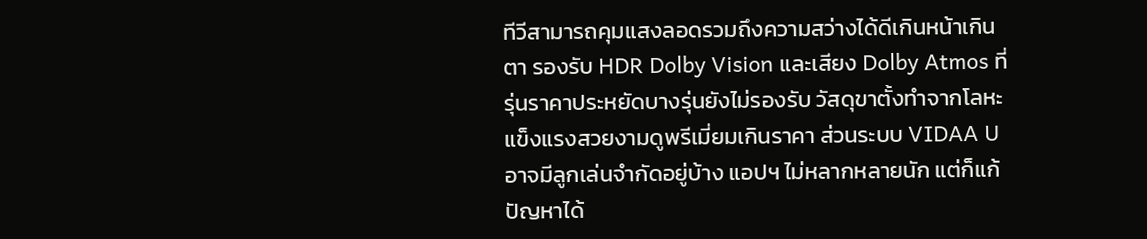ทีวีสามารถคุมแสงลอดรวมถึงความสว่างได้ดีเกินหน้าเกินตา รองรับ HDR Dolby Vision และเสียง Dolby Atmos ที่รุ่นราคาประหยัดบางรุ่นยังไม่รองรับ วัสดุขาตั้งทำจากโลหะแข็งแรงสวยงามดูพรีเมี่ยมเกินราคา ส่วนระบบ VIDAA U อาจมีลูกเล่นจำกัดอยู่บ้าง แอปฯ ไม่หลากหลายนัก แต่ก็แก้ปัญหาได้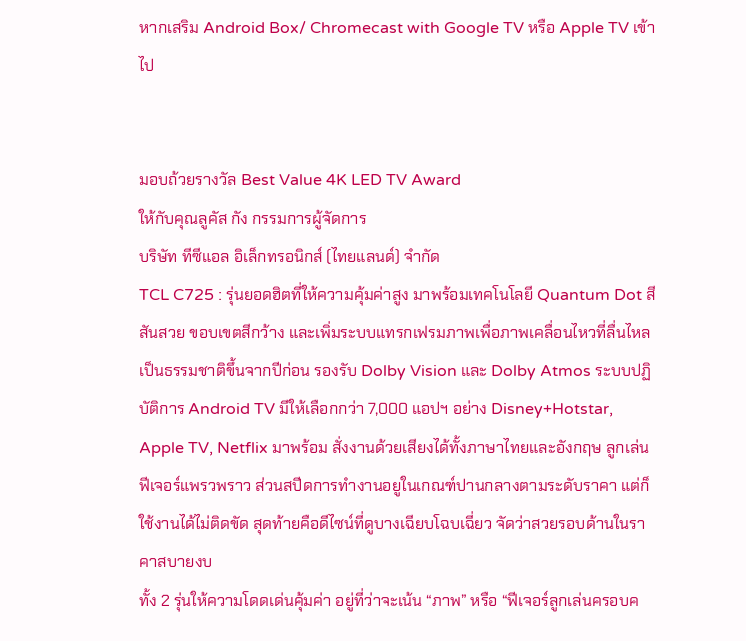หากเสริม Android Box/ Chromecast with Google TV หรือ Apple TV เข้าไป


มอบถ้วยรางวัล Best Value 4K LED TV Award
ให้กับคุณลูคัส กัง กรรมการผู้จัดการ
บริษัท ทีซีแอล อิเล็กทรอนิกส์ (ไทยแลนด์) จำกัด
TCL C725 : รุ่นยอดฮิตที่ให้ความคุ้มค่าสูง มาพร้อมเทคโนโลยี Quantum Dot สีสันสวย ขอบเขตสีกว้าง และเพิ่มระบบแทรกเฟรมภาพเพื่อภาพเคลื่อนไหวที่ลื่นไหลเป็นธรรมชาติขึ้นจากปีก่อน รองรับ Dolby Vision และ Dolby Atmos ระบบปฏิบัติการ Android TV มีให้เลือกกว่า 7,000 แอปฯ อย่าง Disney+Hotstar, Apple TV, Netflix มาพร้อม สั่งงานด้วยเสียงได้ทั้งภาษาไทยและอังกฤษ ลูกเล่นฟีเจอร์แพรวพราว ส่วนสปีดการทำงานอยูในเกณฑ์ปานกลางตามระดับราคา แต่ก็ใช้งานได้ไม่ติดขัด สุดท้ายคือดีไซน์ที่ดูบางเฉียบโฉบเฉี่ยว จัดว่าสวยรอบด้านในราคาสบายงบ
ทั้ง 2 รุ่นให้ความโดดเด่นคุ้มค่า อยู่ที่ว่าจะเน้น “ภาพ” หรือ “ฟีเจอร์ลูกเล่นครอบค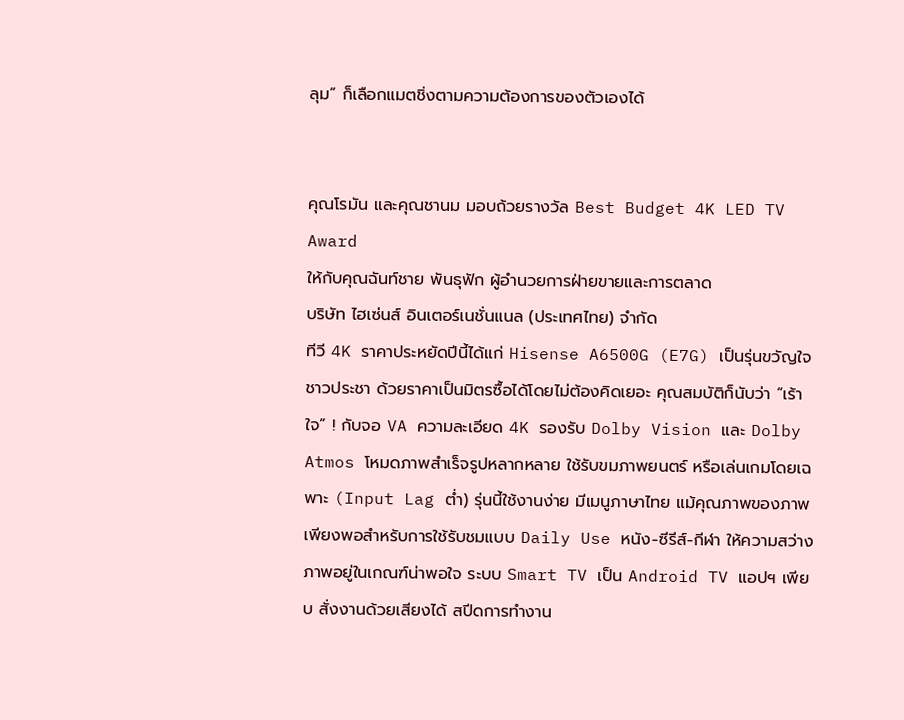ลุม” ก็เลือกแมตชิ่งตามความต้องการของตัวเองได้


คุณโรมัน และคุณชานม มอบถ้วยรางวัล Best Budget 4K LED TV Award
ให้กับคุณฉันท์ชาย พันธุฟัก ผู้อำนวยการฝ่ายขายและการตลาด
บริษัท ไฮเซ่นส์ อินเตอร์เนชั่นแนล (ประเทศไทย) จำกัด
ทีวี 4K ราคาประหยัดปีนี้ได้แก่ Hisense A6500G (E7G) เป็นรุ่นขวัญใจชาวประชา ด้วยราคาเป็นมิตรซื้อได้โดยไม่ต้องคิดเยอะ คุณสมบัติก็นับว่า “เร้าใจ” ! กับจอ VA ความละเอียด 4K รองรับ Dolby Vision และ Dolby Atmos โหมดภาพสำเร็จรูปหลากหลาย ใช้รับขมภาพยนตร์ หรือเล่นเกมโดยเฉพาะ (Input Lag ต่ำ) รุ่นนี้ใช้งานง่าย มีเมนูภาษาไทย แม้คุณภาพของภาพเพียงพอสำหรับการใช้รับชมแบบ Daily Use หนัง-ซีรีส์-กีฬา ให้ความสว่างภาพอยู่ในเกณฑ์น่าพอใจ ระบบ Smart TV เป็น Android TV แอปฯ เพียบ สั่งงานด้วยเสียงได้ สปีดการทำงาน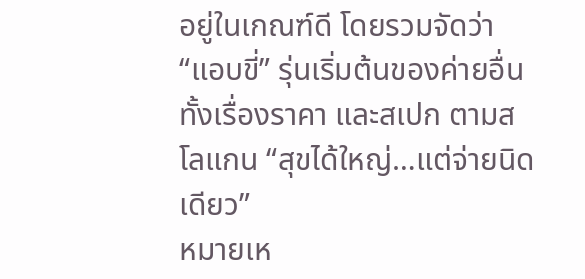อยู่ในเกณฑ์ดี โดยรวมจัดว่า “แอบขี่” รุ่นเริ่มต้นของค่ายอื่นทั้งเรื่องราคา และสเปก ตามสโลแกน “สุขได้ใหญ่…แต่จ่ายนิดเดียว”
หมายเห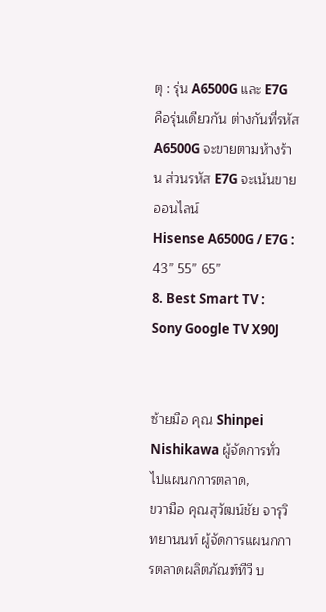ตุ : รุ่น A6500G และ E7G คือรุ่นเดียวกัน ต่างกันที่รหัส A6500G จะขายตามห้างร้าน ส่วนรหัส E7G จะเน้นขายออนไลน์
Hisense A6500G / E7G : 43” 55” 65”
8. Best Smart TV : Sony Google TV X90J


ซ้ายมือ คุณ Shinpei Nishikawa ผู้จัดการทั่วไปแผนกการตลาด,
ขวามือ คุณสุวัฒน์ชัย จารุวิทยานนท์ ผู้จัดการแผนกการตลาดผลิตภัณฑ์ทีวี บ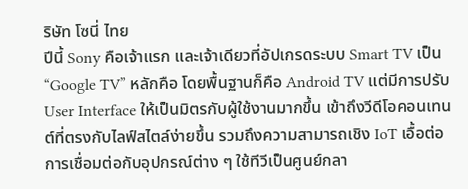ริษัท โซนี่ ไทย
ปีนี้ Sony คือเจ้าแรก และเจ้าเดียวที่อัปเกรดระบบ Smart TV เป็น “Google TV” หลักคือ โดยพื้นฐานก็คือ Android TV แต่มีการปรับ User Interface ให้เป็นมิตรกับผู้ใช้งานมากขึ้น เข้าถึงวีดีโอคอนเทนต์ที่ตรงกับไลฟ์สไตล์ง่ายขึ้น รวมถึงความสามารถเชิง IoT เอื้อต่อการเชื่อมต่อกับอุปกรณ์ต่าง ๆ ใช้ทีวีเป็นศูนย์กลา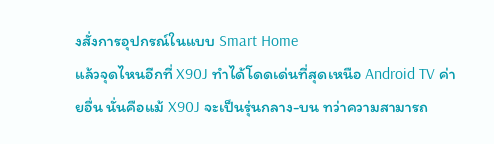งสั่งการอุปกรณ์ในแบบ Smart Home
แล้วจุดไหนอีกที่ X90J ทำได้โดดเด่นที่สุดเหนือ Android TV ค่ายอื่น นั่นคือแม้ X90J จะเป็นรุ่นกลาง-บน ทว่าความสามารถ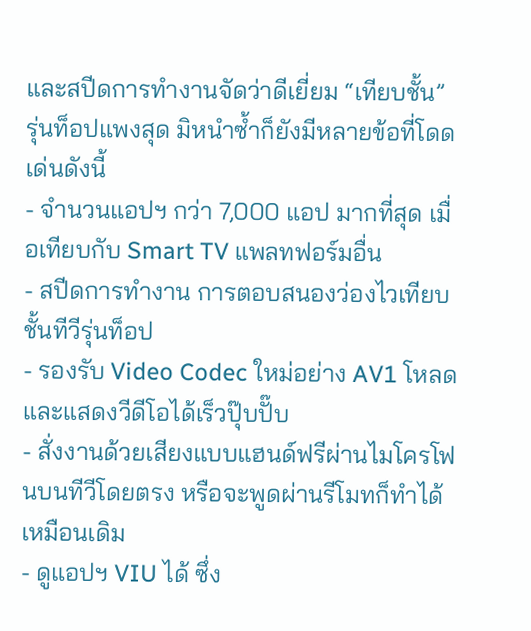และสปีดการทำงานจัดว่าดีเยี่ยม “เทียบชั้น” รุ่นท็อปแพงสุด มิหนำซ้ำก็ยังมีหลายข้อที่โดดเด่นดังนี้
- จำนวนแอปฯ กว่า 7,000 แอป มากที่สุด เมื่อเทียบกับ Smart TV แพลทฟอร์มอื่น
- สปีดการทำงาน การตอบสนองว่องไวเทียบชั้นทีวีรุ่นท็อป
- รองรับ Video Codec ใหม่อย่าง AV1 โหลดและแสดงวีดีโอได้เร็วปุ๊บปั๊บ
- สั่งงานด้วยเสียงแบบแฮนด์ฟรีผ่านไมโครโฟนบนทีวีโดยตรง หรือจะพูดผ่านรีโมทก็ทำได้เหมือนเดิม
- ดูแอปฯ VIU ได้ ซึ่ง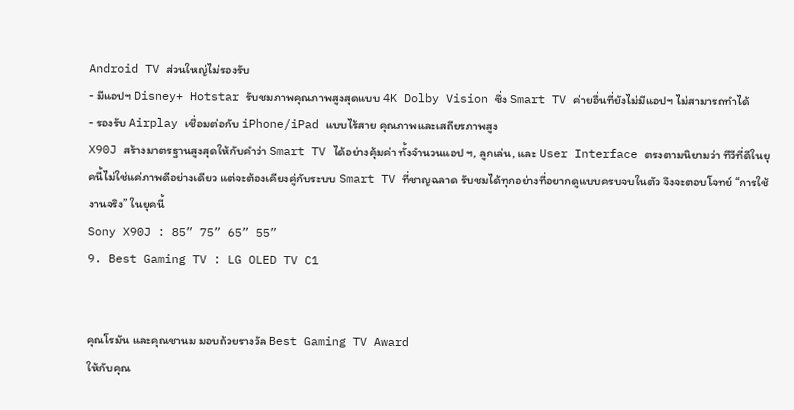Android TV ส่วนใหญ่ไม่รองรับ
- มีแอปฯ Disney+ Hotstar รับชมภาพคุณภาพสูงสุดแบบ 4K Dolby Vision ซึ่ง Smart TV ค่ายอื่นที่ยังไม่มีแอปฯ ไม่สามารถทำได้
- รองรับ Airplay เชื่อมต่อกับ iPhone/iPad แบบไร้สาย คุณภาพและเสถียรภาพสูง
X90J สร้างมาตรฐานสูงสุดให้กับคำว่า Smart TV ได้อย่างคุ้มค่า ทั้งจำนวนแอป ฯ, ลูกเล่น, และ User Interface ตรงตามนิยามว่า ทีวีที่ดีในยุคนี้ไม่ใช่แค่ภาพดีอย่างเดียว แต่จะต้องเคียงคู่กับระบบ Smart TV ที่ชาญฉลาด รับชมได้ทุกอย่างที่อยากดูแบบครบจบในตัว จึงจะตอบโจทย์ “การใช้งานจริง” ในยุคนี้
Sony X90J : 85” 75” 65” 55”
9. Best Gaming TV : LG OLED TV C1


คุณโรมัน และคุณชานม มอบถ้วยรางวัล Best Gaming TV Award
ให้กับคุณ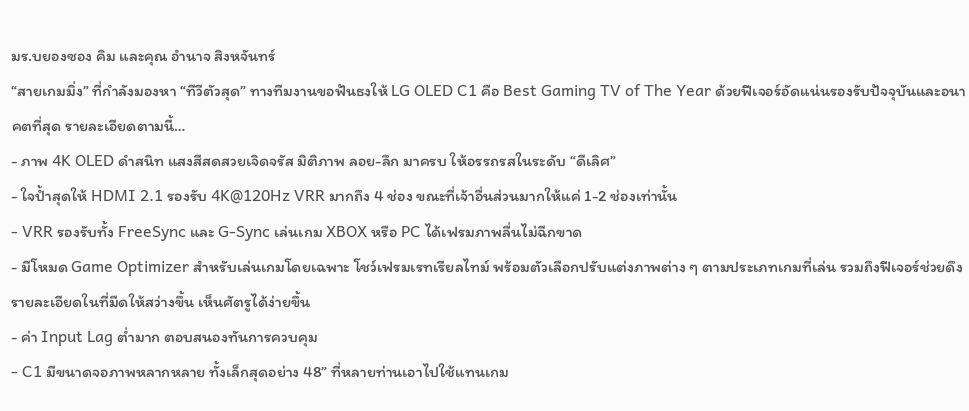มร.บยองซอง คิม และคุณ อำนาจ สิงหจันทร์
“สายเกมมิ่ง” ที่กำลังมองหา “ทีวีตัวสุด” ทางทีมงานขอฟันธงให้ LG OLED C1 คือ Best Gaming TV of The Year ด้วยฟีเจอร์อัดแน่นรองรับปัจจุบันและอนาคตที่สุด รายละเอียดตามนี้…
- ภาพ 4K OLED ดำสนิท แสงสีสดสวยเจิดจรัส มิติภาพ ลอย-ลึก มาครบ ให้อรรถรสในระดับ “ดีเลิศ”
- ใจป้ำสุดให้ HDMI 2.1 รองรับ 4K@120Hz VRR มากถึง 4 ช่อง ขณะที่เจ้าอื่นส่วนมากให้แค่ 1-2 ช่องเท่านั้น
- VRR รองรับทั้ง FreeSync และ G-Sync เล่นเกม XBOX หรือ PC ได้เฟรมภาพลื่นไม่ฉีกขาด
- มีโหมด Game Optimizer สำหรับเล่นเกมโดยเฉพาะ โชว์เฟรมเรทเรียลไทม์ พร้อมตัวเลือกปรับแต่งภาพต่าง ๆ ตามประเภทเกมที่เล่น รวมถึงฟีเจอร์ช่วยดึงรายละเอียดในที่มืดให้สว่างขึ้น เห็นศัตรูได้ง่ายขึ้น
- ค่า Input Lag ต่ำมาก ตอบสนองทันการควบคุม
- C1 มีขนาดจอภาพหลากหลาย ทั้งเล็กสุดอย่าง 48” ที่หลายท่านเอาไปใช้แทนเกม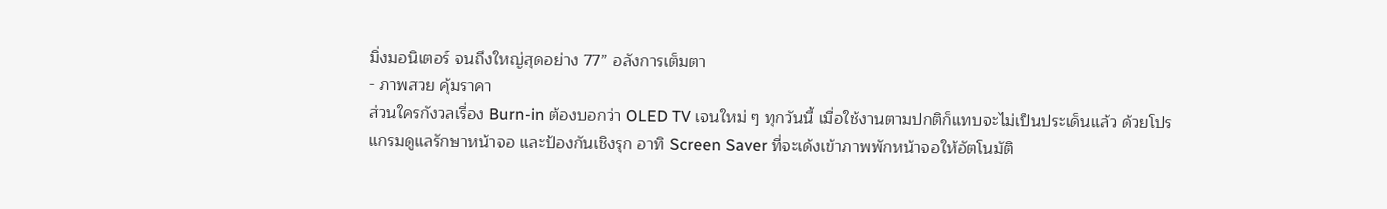มิ่งมอนิเตอร์ จนถึงใหญ่สุดอย่าง 77” อลังการเต็มตา
- ภาพสวย คุ้มราคา
ส่วนใครกังวลเรื่อง Burn-in ต้องบอกว่า OLED TV เจนใหม่ ๆ ทุกวันนี้ เมื่อใช้งานตามปกติก็แทบจะไม่เป็นประเด็นแล้ว ด้วยโปรแกรมดูแลรักษาหน้าจอ และป้องกันเชิงรุก อาทิ Screen Saver ที่จะเด้งเข้าภาพพักหน้าจอให้อัตโนมัติ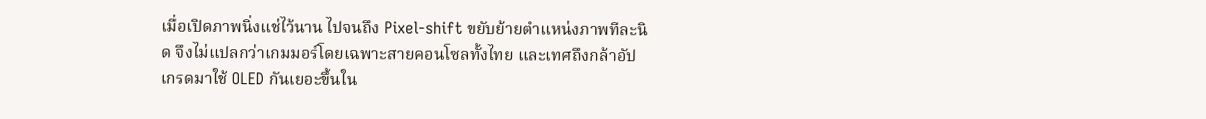เมื่อเปิดภาพนิ่งแช่ไว้นาน ไปจนถึง Pixel-shift ขยับย้ายตำแหน่งภาพทีละนิด จึงไม่แปลกว่าเกมมอร์โดยเฉพาะสายคอนโซลทั้งไทย และเทศถึงกล้าอัปเกรดมาใช้ OLED กันเยอะขึ้นใน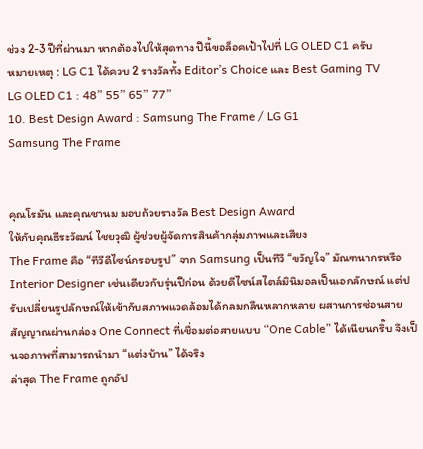ช่วง 2-3 ปีที่ผ่านมา หากต้องไปให้สุดทาง ปีนี้ขอล็อคเป้าไปที่ LG OLED C1 ครับ
หมายเหตุ : LG C1 ได้ควบ 2 รางวัลทั้ง Editor’s Choice และ Best Gaming TV
LG OLED C1 : 48” 55” 65” 77”
10. Best Design Award : Samsung The Frame / LG G1
Samsung The Frame


คุณโรมัน และคุณชานม มอบถ้วยรางวัล Best Design Award
ให้กับคุณธีระวัฒน์ ไชยวุฒิ ผู้ช่วยผู้จัดการสินค้ากลุ่มภาพและเสียง
The Frame คือ “ทีวีดีไซน์กรอบรูป” จาก Samsung เป็นทีวี “ขวัญใจ” มัณฑนากรหรือ Interior Designer เช่นเดียวกับรุ่นปีก่อน ด้วยดีไซน์สไตล์มินิมอลเป็นเอกลักษณ์ แต่ปรับเปลี่ยนรูปลักษณ์ให้เข้ากับสภาพแวดล้อมได้กลมกลืนหลากหลาย ผสานการซ่อนสายสัญญาณผ่านกล่อง One Connect ที่เชื่อมต่อสายแบบ “One Cable” ได้เนียนกริ๊บ จึงเป็นจอภาพที่สามารถนำมา “แต่งบ้าน” ได้จริง
ล่าสุด The Frame ถูกอัป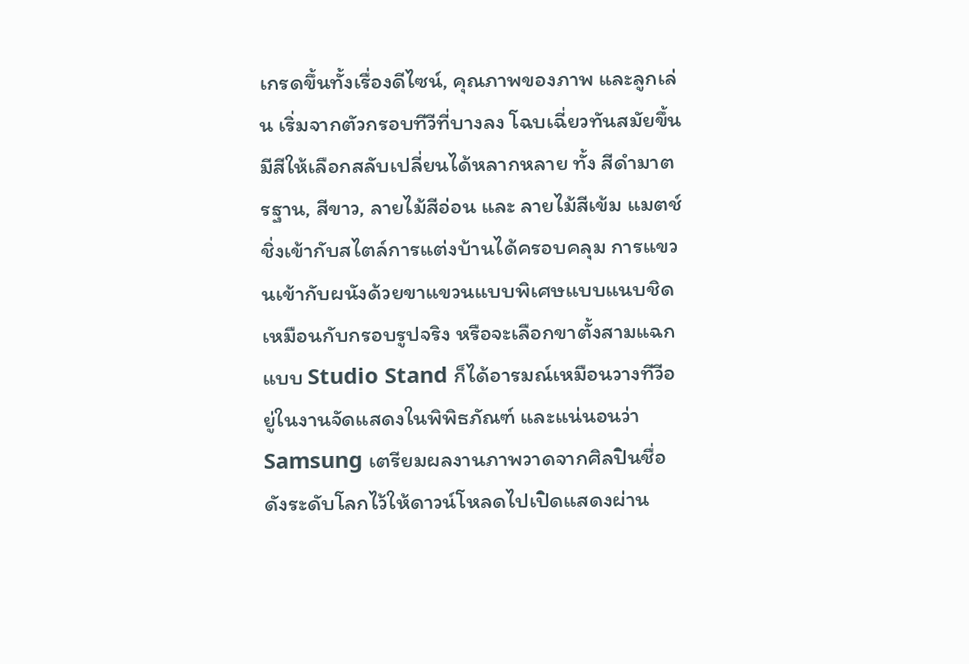เกรดขึ้นทั้งเรื่องดีไซน์, คุณภาพของภาพ และลูกเล่น เริ่มจากตัวกรอบทีวีที่บางลง โฉบเฉี่ยวทันสมัยขึ้น มีสีให้เลือกสลับเปลี่ยนได้หลากหลาย ทั้ง สีดำมาตรฐาน, สีขาว, ลายไม้สีอ่อน และ ลายไม้สีเข้ม แมตช์ชิ่งเข้ากับสไตล์การแต่งบ้านได้ครอบคลุม การแขวนเข้ากับผนังด้วยขาแขวนแบบพิเศษแบบแนบชิดเหมือนกับกรอบรูปจริง หรือจะเลือกขาตั้งสามแฉกแบบ Studio Stand ก็ได้อารมณ์เหมือนวางทีวีอยู่ในงานจัดแสดงในพิพิธภัณฑ์ และแน่นอนว่า Samsung เตรียมผลงานภาพวาดจากศิลปินชื่อดังระดับโลกไว้ให้ดาวน์โหลดไปเปิดแสดงผ่าน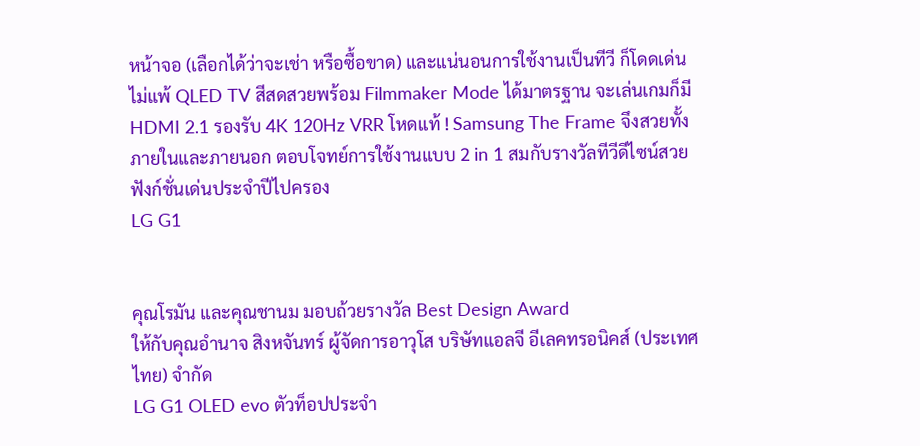หน้าจอ (เลือกได้ว่าจะเช่า หรือซื้อขาด) และแน่นอนการใช้งานเป็นทีวี ก็โดดเด่นไม่แพ้ QLED TV สีสดสวยพร้อม Filmmaker Mode ได้มาตรฐาน จะเล่นเกมก็มี HDMI 2.1 รองรับ 4K 120Hz VRR โหดแท้ ! Samsung The Frame จึงสวยทั้งภายในและภายนอก ตอบโจทย์การใช้งานแบบ 2 in 1 สมกับรางวัลทีวีดีไซน์สวยฟังก์ชั่นเด่นประจำปีไปครอง
LG G1


คุณโรมัน และคุณชานม มอบถ้วยรางวัล Best Design Award
ให้กับคุณอำนาจ สิงหจันทร์ ผู้จัดการอาวุโส บริษัทแอลจี อีเลคทรอนิคส์ (ประเทศไทย) จำกัด
LG G1 OLED evo ตัวท็อปประจำ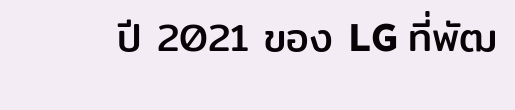ปี 2021 ของ LG ที่พัฒ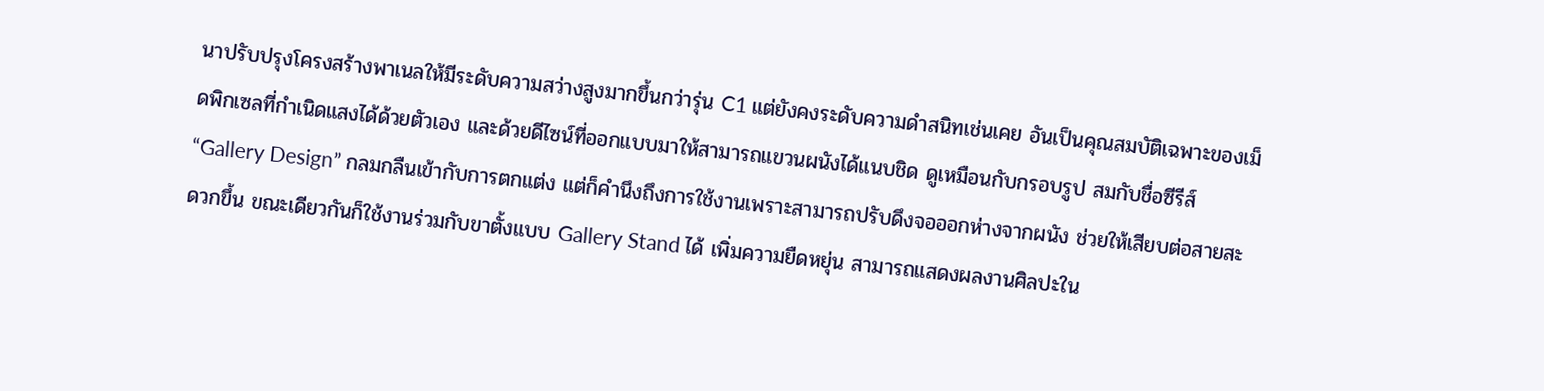นาปรับปรุงโครงสร้างพาเนลให้มีระดับความสว่างสูงมากขึ้นกว่ารุ่น C1 แต่ยังคงระดับความดำสนิทเช่นเคย อันเป็นคุณสมบัติเฉพาะของเม็ดพิกเซลที่กำเนิดแสงได้ด้วยตัวเอง และด้วยดีไซน์ที่ออกแบบมาให้สามารถแขวนผนังได้แนบชิด ดูเหมือนกับกรอบรูป สมกับชื่อซีรีส์ “Gallery Design” กลมกลืนเข้ากับการตกแต่ง แต่ก็คำนึงถึงการใช้งานเพราะสามารถปรับดึงจอออกห่างจากผนัง ช่วยให้เสียบต่อสายสะดวกขึ้น ขณะเดียวกันก็ใช้งานร่วมกับขาตั้งแบบ Gallery Stand ได้ เพิ่มความยืดหยุ่น สามารถแสดงผลงานศิลปะใน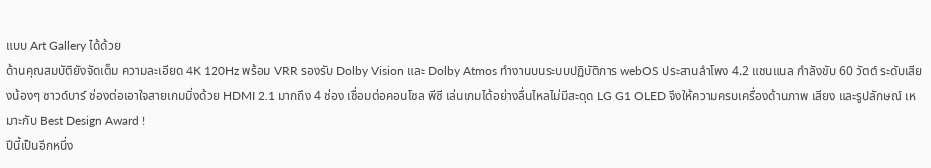แบบ Art Gallery ได้ด้วย
ด้านคุณสมบัติยังจัดเต็ม ความละเอียด 4K 120Hz พร้อม VRR รองรับ Dolby Vision และ Dolby Atmos ทำงานบนระบบปฏิบัติการ webOS ประสานลำโพง 4.2 แชนแนล กำลังขับ 60 วัตต์ ระดับเสียงน้องๆ ซาวด์บาร์ ช่องต่อเอาใจสายเกมมิ่งด้วย HDMI 2.1 มากถึง 4 ช่อง เชื่อมต่อคอนโซล พีซี เล่นเกมได้อย่างลื่นไหลไม่มีสะดุด LG G1 OLED จึงให้ความครบเครื่องด้านภาพ เสียง และรูปลักษณ์ เหมาะกับ Best Design Award !
ปีนี้เป็นอีกหนึ่ง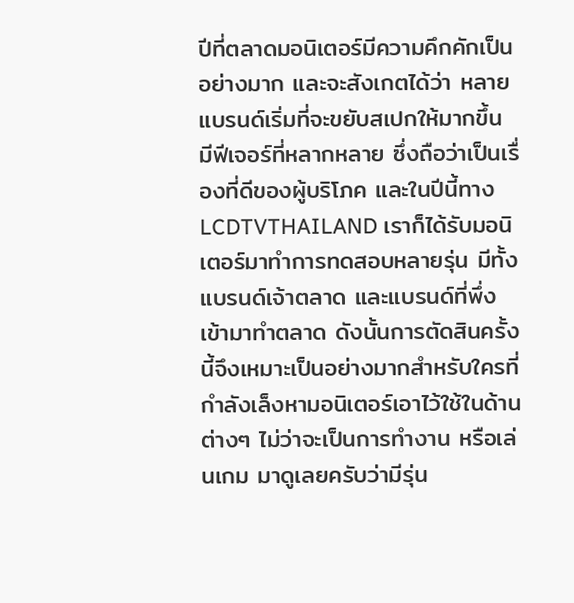ปีที่ตลาดมอนิเตอร์มีความคึกคักเป็นอย่างมาก และจะสังเกตได้ว่า หลายแบรนด์เริ่มที่จะขยับสเปกให้มากขึ้น มีฟีเจอร์ที่หลากหลาย ซึ่งถือว่าเป็นเรื่องที่ดีของผู้บริโภค และในปีนี้ทาง LCDTVTHAILAND เราก็ได้รับมอนิเตอร์มาทำการทดสอบหลายรุ่น มีทั้งแบรนด์เจ้าตลาด และแบรนด์ที่พึ่งเข้ามาทำตลาด ดังนั้นการตัดสินครั้งนี้จึงเหมาะเป็นอย่างมากสำหรับใครที่กำลังเล็งหามอนิเตอร์เอาไว้ใช้ในด้านต่างๆ ไม่ว่าจะเป็นการทำงาน หรือเล่นเกม มาดูเลยครับว่ามีรุ่น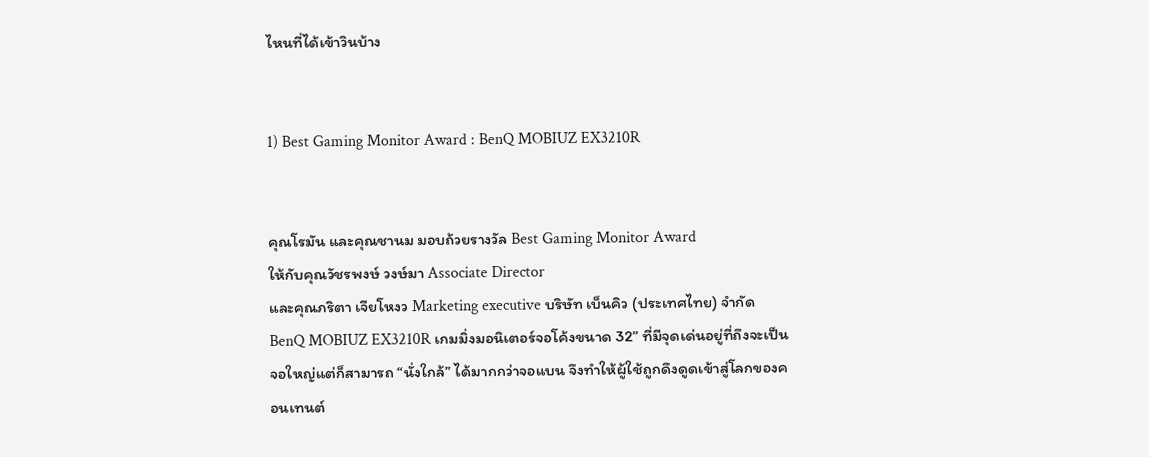ไหนที่ได้เข้าวินบ้าง


1) Best Gaming Monitor Award : BenQ MOBIUZ EX3210R


คุณโรมัน และคุณชานม มอบถ้วยรางวัล Best Gaming Monitor Award
ให้กับคุณวัชรพงษ์ วงษ์มา Associate Director
และคุณภริตา เจียโหงว Marketing executive บริษัท เบ็นคิว (ประเทศไทย) จํากัด
BenQ MOBIUZ EX3210R เกมมิ่งมอนิเตอร์จอโค้งขนาด 32” ที่มีจุดเด่นอยู่ที่ถึงจะเป็นจอใหญ่แต่ก็สามารถ “นั่งใกล้” ได้มากกว่าจอแบน จึงทำให้ผู้ใช้ถูกดึงดูดเข้าสู่โลกของคอนเทนต์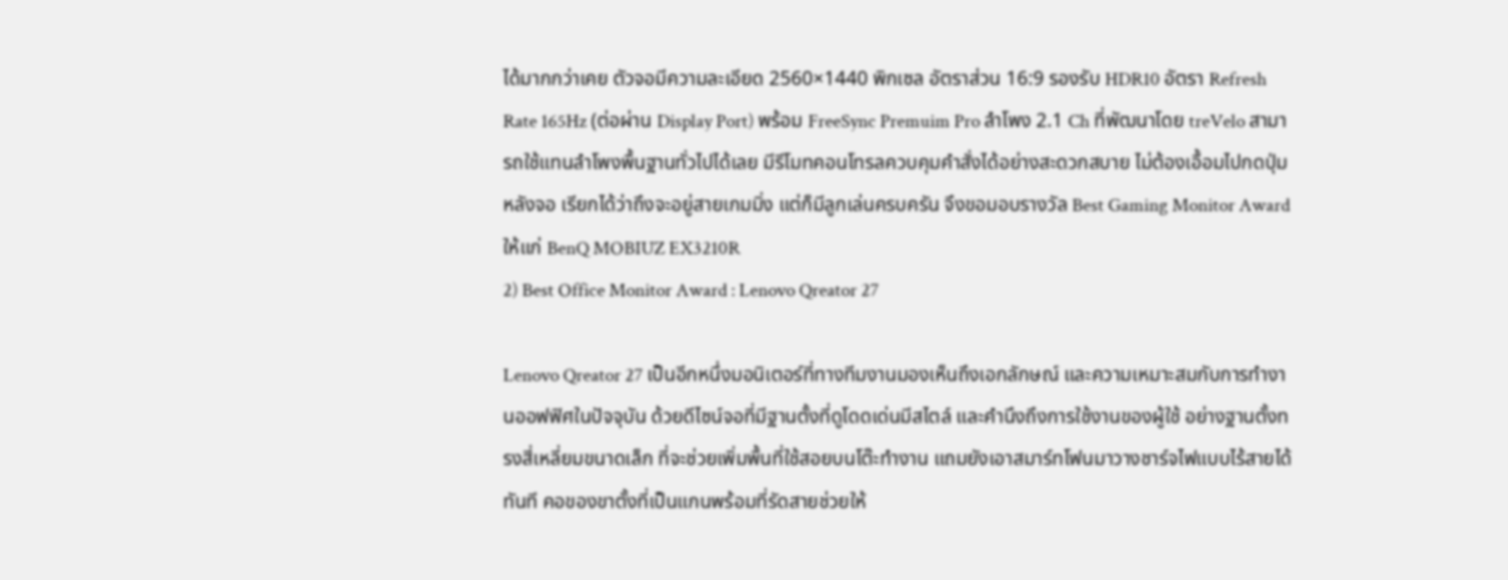ได้มากกว่าเคย ตัวจอมีความละเอียด 2560×1440 พิกเซล อัตราส่วน 16:9 รองรับ HDR10 อัตรา Refresh Rate 165Hz (ต่อผ่าน Display Port) พร้อม FreeSync Premuim Pro ลำโพง 2.1 Ch ที่พัฒนาโดย treVelo สามารถใช้แทนลำโพงพื้นฐานทั่วไปได้เลย มีรีโมทคอนโทรลควบคุมคำสั่งได้อย่างสะดวกสบาย ไม่ต้องเอื้อมไปกดปุ่มหลังจอ เรียกได้ว่าถึงจะอยู่สายเกมมิ่ง แต่ก็มีลูกเล่นครบครัน จึงขอมอบรางวัล Best Gaming Monitor Award ให้แก่ BenQ MOBIUZ EX3210R
2) Best Office Monitor Award : Lenovo Qreator 27

Lenovo Qreator 27 เป็นอีกหนึ่งมอนิเตอร์ที่ทางทีมงานมองเห็นถึงเอกลักษณ์ และความเหมาะสมกับการทำงานออฟฟิศในปัจจุบัน ด้วยดีไซน์จอที่มีฐานตั้งที่ดูโดดเด่นมีสไตล์ และคำนึงถึงการใช้งานของผู้ใช้ อย่างฐานตั้งทรงสี่เหลี่ยมขนาดเล็ก ที่จะช่วยเพิ่มพื้นที่ใช้สอยบนโต๊ะทำงาน แถมยังเอาสมาร์ทโฟนมาวางชาร์จไฟแบบไร้สายได้ทันที คอของขาตั้งที่เป็นแกนพร้อมที่รัดสายช่วยให้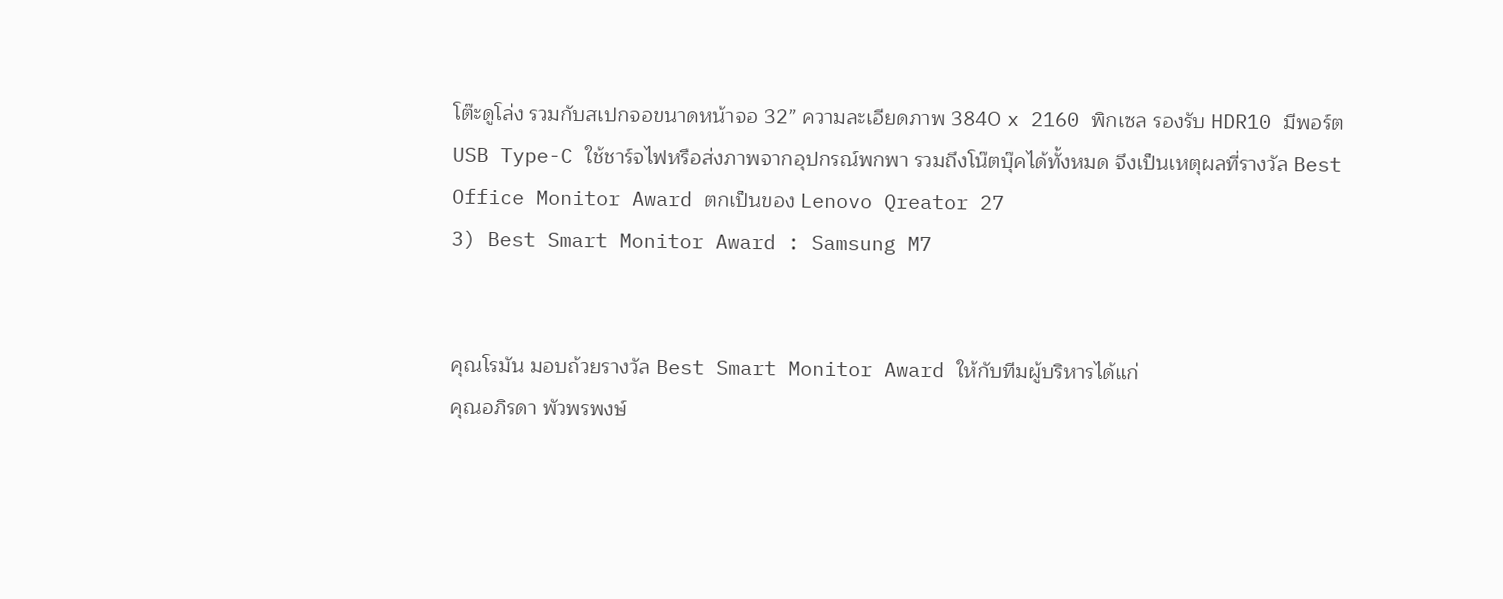โต๊ะดูโล่ง รวมกับสเปกจอขนาดหน้าจอ 32” ความละเอียดภาพ 3840 x 2160 พิกเซล รองรับ HDR10 มีพอร์ต USB Type-C ใช้ชาร์จไฟหรือส่งภาพจากอุปกรณ์พกพา รวมถึงโน๊ตบุ๊คได้ทั้งหมด จึงเป็นเหตุผลที่รางวัล Best Office Monitor Award ตกเป็นของ Lenovo Qreator 27
3) Best Smart Monitor Award : Samsung M7


คุณโรมัน มอบถ้วยรางวัล Best Smart Monitor Award ให้กับทีมผู้บริหารได้แก่
คุณอภิรดา พัวพรพงษ์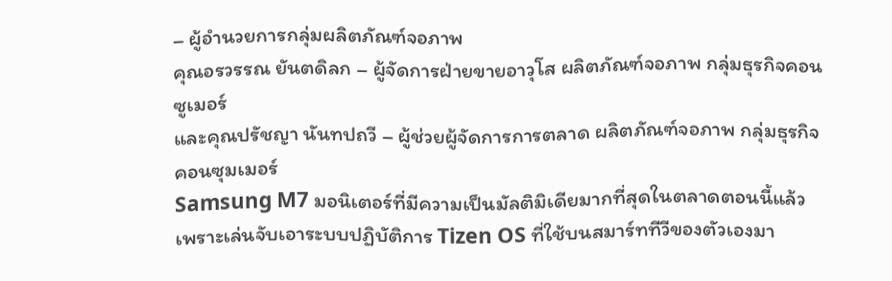– ผู้อำนวยการกลุ่มผลิตภัณฑ์จอภาพ
คุณอรวรรณ ยันตดิลก – ผู้จัดการฝ่ายขายอาวุโส ผลิตภัณฑ์จอภาพ กลุ่มธุรกิจคอนซูเมอร์
และคุณปรัชญา นันทปถวี – ผู้ช่วยผู้จัดการการตลาด ผลิตภัณฑ์จอภาพ กลุ่มธุรกิจคอนซุมเมอร์
Samsung M7 มอนิเตอร์ที่มีความเป็นมัลติมิเดียมากที่สุดในตลาดตอนนี้แล้ว เพราะเล่นจับเอาระบบปฏิบัติการ Tizen OS ที่ใช้บนสมาร์ททีวีของตัวเองมา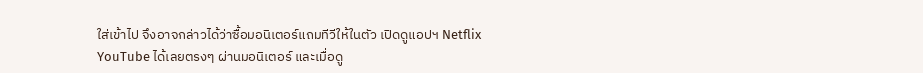ใส่เข้าไป จึงอาจกล่าวได้ว่าซื้อมอนิเตอร์แถมทีวีให้ในตัว เปิดดูแอปฯ Netflix YouTube ได้เลยตรงๆ ผ่านมอนิเตอร์ และเมื่อดู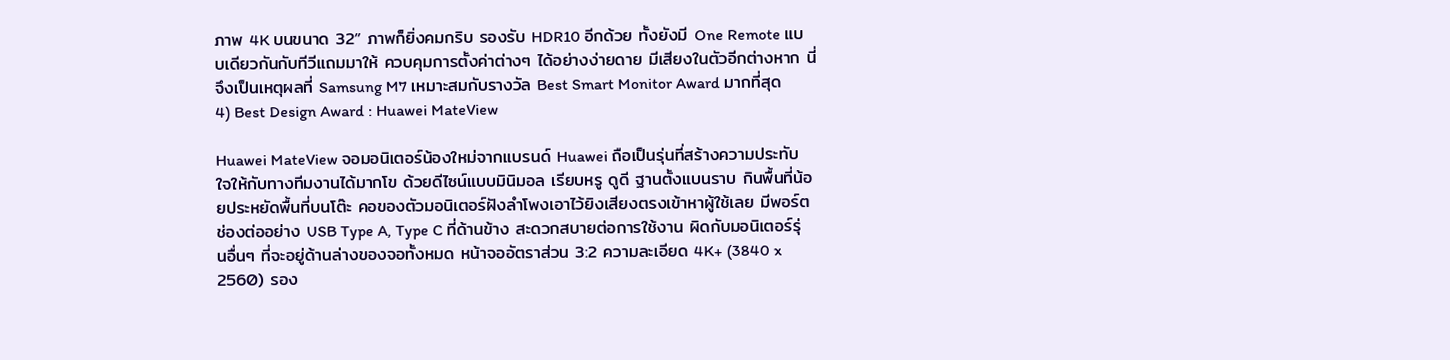ภาพ 4K บนขนาด 32” ภาพก็ยิ่งคมกริบ รองรับ HDR10 อีกด้วย ทั้งยังมี One Remote แบบเดียวกันกับทีวีแถมมาให้ ควบคุมการตั้งค่าต่างๆ ได้อย่างง่ายดาย มีเสียงในตัวอีกต่างหาก นี่จึงเป็นเหตุผลที่ Samsung M7 เหมาะสมกับรางวัล Best Smart Monitor Award มากที่สุด
4) Best Design Award : Huawei MateView

Huawei MateView จอมอนิเตอร์น้องใหม่จากแบรนด์ Huawei ถือเป็นรุ่นที่สร้างความประทับใจให้กับทางทีมงานได้มากโข ด้วยดีไซน์แบบมินิมอล เรียบหรู ดูดี ฐานตั้งแบนราบ กินพื้นที่น้อยประหยัดพื้นที่บนโต๊ะ คอของตัวมอนิเตอร์ฝังลำโพงเอาไว้ยิงเสียงตรงเข้าหาผู้ใช้เลย มีพอร์ตช่องต่ออย่าง USB Type A, Type C ที่ด้านข้าง สะดวกสบายต่อการใช้งาน ผิดกับมอนิเตอร์รุ่นอื่นๆ ที่จะอยู่ด้านล่างของจอทั้งหมด หน้าจออัตราส่วน 3:2 ความละเอียด 4K+ (3840 x 2560) รอง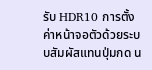รับ HDR10 การตั้งค่าหน้าจอตัวด้วยระบบสัมผัสแทนปุ่มกด น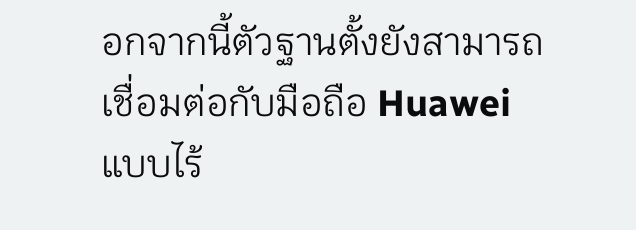อกจากนี้ตัวฐานตั้งยังสามารถเชื่อมต่อกับมือถือ Huawei แบบไร้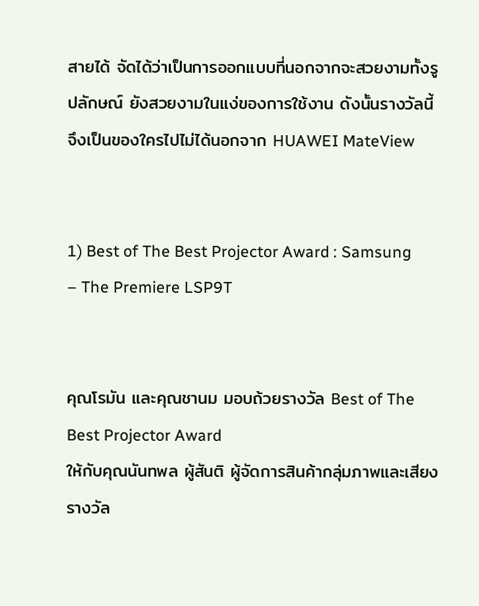สายได้ จัดได้ว่าเป็นการออกแบบที่นอกจากจะสวยงามทั้งรูปลักษณ์ ยังสวยงามในแง่ของการใช้งาน ดังนั้นรางวัลนี้จึงเป็นของใครไปไม่ได้นอกจาก HUAWEI MateView


1) Best of The Best Projector Award : Samsung – The Premiere LSP9T


คุณโรมัน และคุณชานม มอบถ้วยรางวัล Best of The Best Projector Award
ให้กับคุณนันทพล ผู้สันติ ผู้จัดการสินค้ากลุ่มภาพและเสียง
รางวัล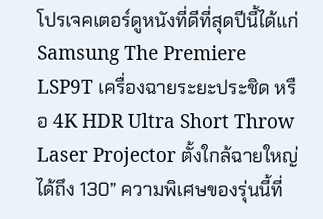โปรเจคเตอร์ดูหนังที่ดีที่สุดปีนี้ได้แก่ Samsung The Premiere LSP9T เครื่องฉายระยะประชิด หรือ 4K HDR Ultra Short Throw Laser Projector ตั้งใกล้ฉายใหญ่ได้ถึง 130” ความพิเศษของรุ่นนี้ที่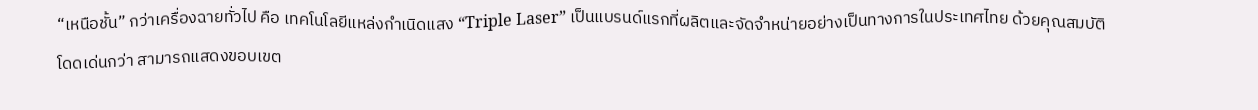“เหนือชั้น” กว่าเครื่องฉายทั่วไป คือ เทคโนโลยีแหล่งกำเนิดแสง “Triple Laser” เป็นแบรนด์แรกที่ผลิตและจัดจำหน่ายอย่างเป็นทางการในประเทศไทย ด้วยคุณสมบัติโดดเด่นกว่า สามารถแสดงขอบเขต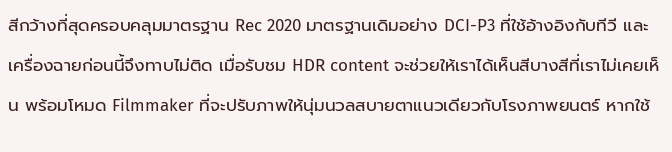สีกว้างที่สุดครอบคลุมมาตรฐาน Rec 2020 มาตรฐานเดิมอย่าง DCI-P3 ที่ใช้อ้างอิงกับทีวี และเครื่องฉายก่อนนี้จึงทาบไม่ติด เมื่อรับชม HDR content จะช่วยให้เราได้เห็นสีบางสีที่เราไม่เคยเห็น พร้อมโหมด Filmmaker ที่จะปรับภาพให้นุ่มนวลสบายตาแนวเดียวกับโรงภาพยนตร์ หากใช้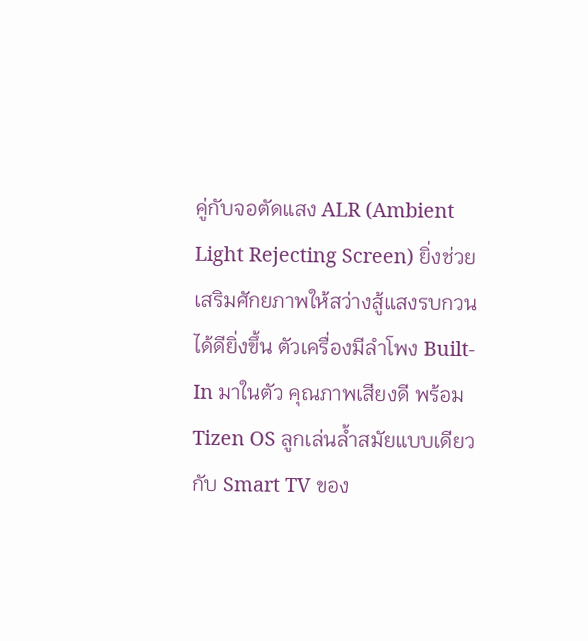คู่กับจอตัดแสง ALR (Ambient Light Rejecting Screen) ยิ่งช่วยเสริมศักยภาพให้สว่างสู้แสงรบกวนได้ดียิ่งขึ้น ตัวเครื่องมีลำโพง Built-In มาในตัว คุณภาพเสียงดี พร้อม Tizen OS ลูกเล่นล้ำสมัยแบบเดียวกับ Smart TV ของ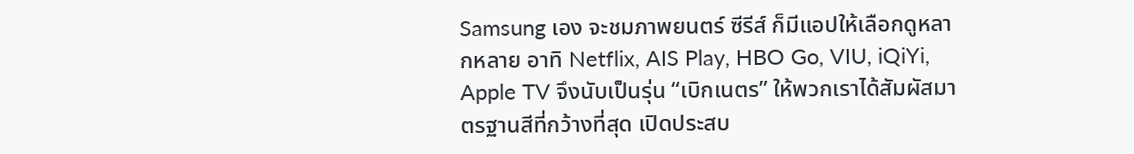Samsung เอง จะชมภาพยนตร์ ซีรีส์ ก็มีแอปให้เลือกดูหลากหลาย อาทิ Netflix, AIS Play, HBO Go, VIU, iQiYi, Apple TV จึงนับเป็นรุ่น “เบิกเนตร” ให้พวกเราได้สัมผัสมาตรฐานสีที่กว้างที่สุด เปิดประสบ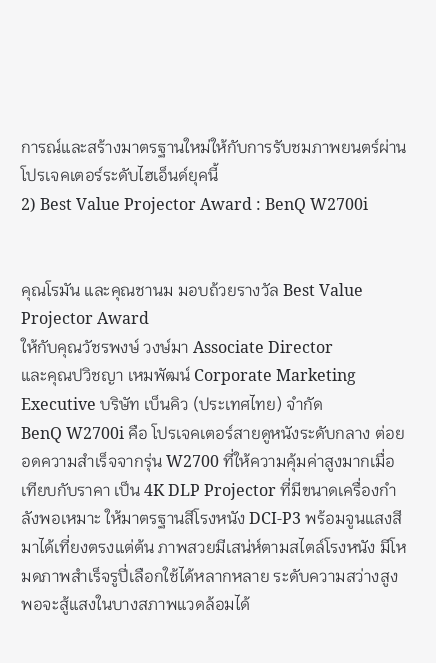การณ์และสร้างมาตรฐานใหม่ให้กับการรับชมภาพยนตร์ผ่านโปรเจคเตอร์ระดับไฮเอ็นด์ยุคนี้
2) Best Value Projector Award : BenQ W2700i


คุณโรมัน และคุณชานม มอบถ้วยรางวัล Best Value Projector Award
ให้กับคุณวัชรพงษ์ วงษ์มา Associate Director
และคุณปวิชญา เหมพัฒน์ Corporate Marketing Executive บริษัท เบ็นคิว (ประเทศไทย) จํากัด
BenQ W2700i คือ โปรเจคเตอร์สายดูหนังระดับกลาง ต่อยอดความสำเร็จจากรุ่น W2700 ที่ให้ความคุ้มค่าสูงมากเมื่อเทียบกับราคา เป็น 4K DLP Projector ที่มีขนาดเครื่องกำลังพอเหมาะ ให้มาตรฐานสีโรงหนัง DCI-P3 พร้อมจูนแสงสีมาได้เที่ยงตรงแต่ต้น ภาพสวยมีเสน่ห์ตามสไตล์โรงหนัง มีโหมดภาพสำเร็จรูปี่เลือกใช้ได้หลากหลาย ระดับความสว่างสูงพอจะสู้แสงในบางสภาพแวดล้อมได้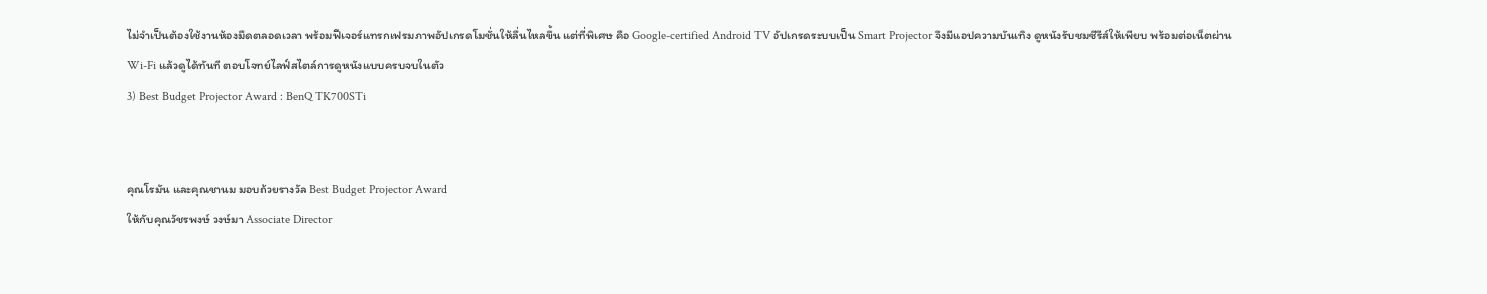ไม่จำเป็นต้องใช้งานห้องมืดตลอดเวลา พร้อมฟีเจอร์แทรกเฟรมภาพอัปเกรดโมชั่นให้ลื่นไหลขึ้น แต่ที่พิเศษ คือ Google-certified Android TV อัปเกรดระบบเป็น Smart Projector จึงมีแอปความบันเทิง ดูหนังรับชมซีรีส์ให้เพียบ พร้อมต่อเน็ตผ่าน Wi-Fi แล้วดูได้ทันที ตอบโจทย์ไลฟ์สไตล์การดูหนังแบบครบจบในตัว
3) Best Budget Projector Award : BenQ TK700STi


คุณโรมัน และคุณชานม มอบถ้วยรางวัล Best Budget Projector Award
ให้กับคุณวัชรพงษ์ วงษ์มา Associate Director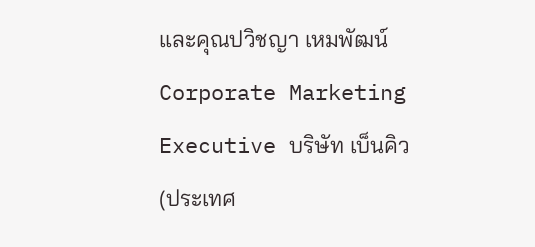และคุณปวิชญา เหมพัฒน์ Corporate Marketing Executive บริษัท เบ็นคิว (ประเทศ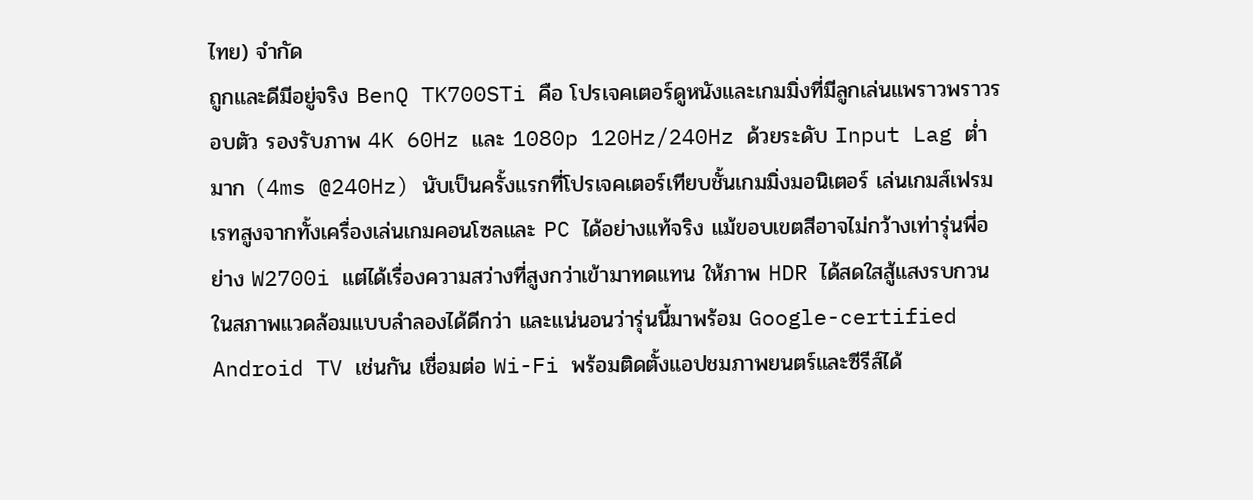ไทย) จํากัด
ถูกและดีมีอยู่จริง BenQ TK700STi คือ โปรเจคเตอร์ดูหนังและเกมมิ่งที่มีลูกเล่นแพราวพราวรอบตัว รองรับภาพ 4K 60Hz และ 1080p 120Hz/240Hz ด้วยระดับ Input Lag ต่ำมาก (4ms @240Hz) นับเป็นครั้งแรกที่โปรเจคเตอร์เทียบชั้นเกมมิ่งมอนิเตอร์ เล่นเกมส์เฟรมเรทสูงจากทั้งเครื่องเล่นเกมคอนโซลและ PC ได้อย่างแท้จริง แม้ขอบเขตสีอาจไม่กว้างเท่ารุ่นพี่อย่าง W2700i แต่ได้เรื่องความสว่างที่สูงกว่าเข้ามาทดแทน ให้ภาพ HDR ได้สดใสสู้แสงรบกวนในสภาพแวดล้อมแบบลำลองได้ดีกว่า และแน่นอนว่ารุ่นนี้มาพร้อม Google-certified Android TV เช่นกัน เชื่อมต่อ Wi-Fi พร้อมติดตั้งแอปชมภาพยนตร์และซีรีส์ได้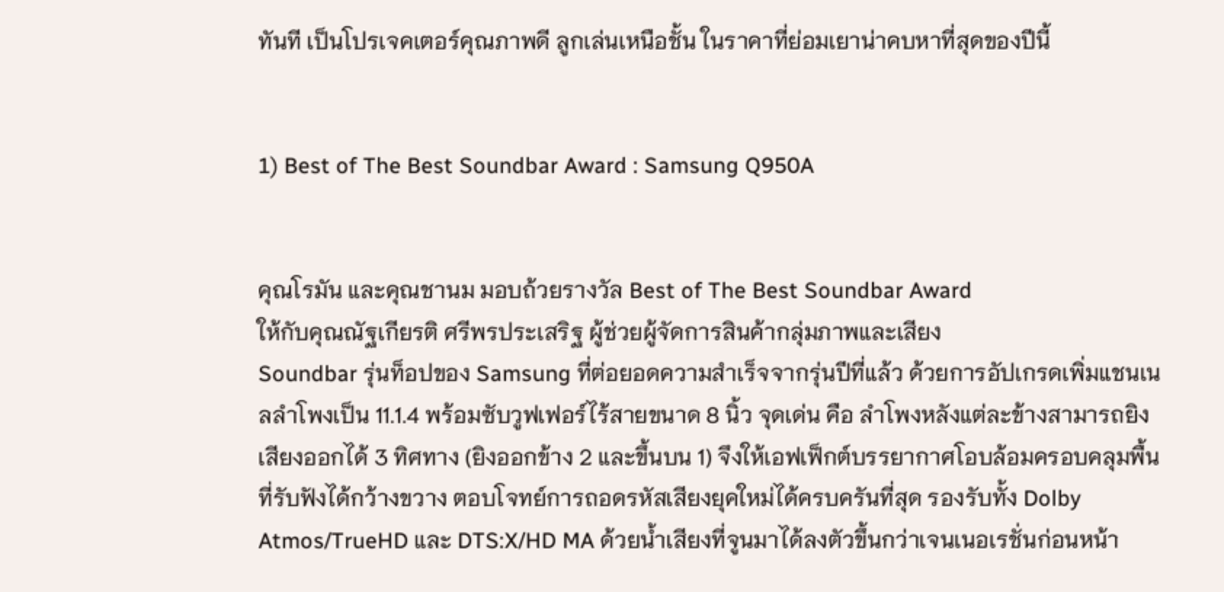ทันที เป็นโปรเจคเตอร์คุณภาพดี ลูกเล่นเหนือชั้น ในราคาที่ย่อมเยาน่าคบหาที่สุดของปีนี้


1) Best of The Best Soundbar Award : Samsung Q950A


คุณโรมัน และคุณชานม มอบถ้วยรางวัล Best of The Best Soundbar Award
ให้กับคุณณัฐเกียรติ ศรีพรประเสริฐ ผู้ช่วยผู้จัดการสินค้ากลุ่มภาพและเสียง
Soundbar รุ่นท็อปของ Samsung ที่ต่อยอดความสำเร็จจากรุ่นปีที่แล้ว ด้วยการอัปเกรดเพิ่มแชนเนลลำโพงเป็น 11.1.4 พร้อมซับวูฟเฟอร์ไร้สายขนาด 8 นิ้ว จุดเด่น คือ ลำโพงหลังแต่ละข้างสามารถยิงเสียงออกได้ 3 ทิศทาง (ยิงออกข้าง 2 และขึ้นบน 1) จึงให้เอฟเฟ็กต์บรรยากาศโอบล้อมครอบคลุมพื้นที่รับฟังได้กว้างขวาง ตอบโจทย์การถอดรหัสเสียงยุคใหม่ได้ครบครันที่สุด รองรับทั้ง Dolby Atmos/TrueHD และ DTS:X/HD MA ด้วยน้ำเสียงที่จูนมาได้ลงตัวขึ้นกว่าเจนเนอเรชั่นก่อนหน้า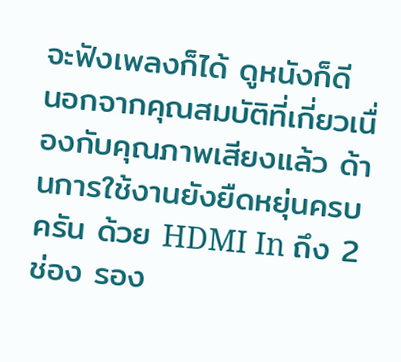จะฟังเพลงก็ได้ ดูหนังก็ดี
นอกจากคุณสมบัติที่เกี่ยวเนื่องกับคุณภาพเสียงแล้ว ด้านการใช้งานยังยืดหยุ่นครบครัน ด้วย HDMI In ถึง 2 ช่อง รอง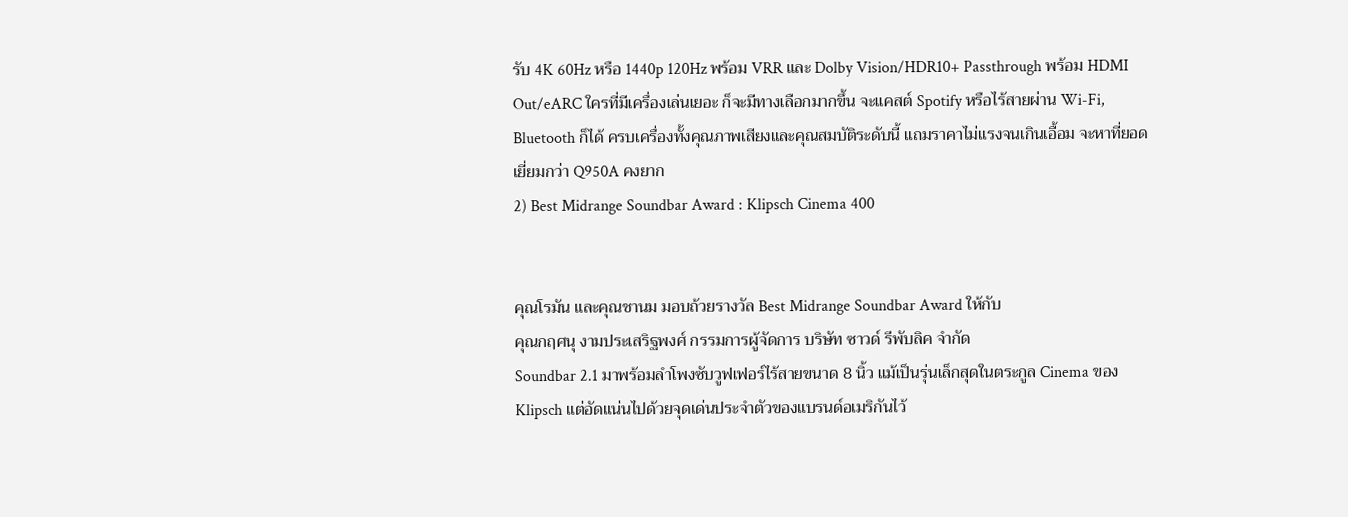รับ 4K 60Hz หรือ 1440p 120Hz พร้อม VRR และ Dolby Vision/HDR10+ Passthrough พร้อม HDMI Out/eARC ใครที่มีเครื่องเล่นเยอะ ก็จะมีทางเลือกมากขึ้น จะแคสต์ Spotify หรือไร้สายผ่าน Wi-Fi, Bluetooth ก็ได้ ครบเครื่องทั้งคุณภาพเสียงและคุณสมบัติระดับนี้ แถมราคาไม่แรงจนเกินเอื้อม จะหาที่ยอดเยี่ยมกว่า Q950A คงยาก
2) Best Midrange Soundbar Award : Klipsch Cinema 400


คุณโรมัน และคุณชานม มอบถ้วยรางวัล Best Midrange Soundbar Award ให้กับ
คุณกฤศนุ งามประเสริฐพงศ์ กรรมการผู้จัดการ บริษัท ซาวด์ รีพับลิค จำกัด
Soundbar 2.1 มาพร้อมลำโพงซับวูฟเฟอร์ไร้สายขนาด 8 นิ้ว แม้เป็นรุ่นเล็กสุดในตระกูล Cinema ของ Klipsch แต่อัดแน่นไปด้วยจุดเด่นประจำตัวของแบรนด์อเมริกันไว้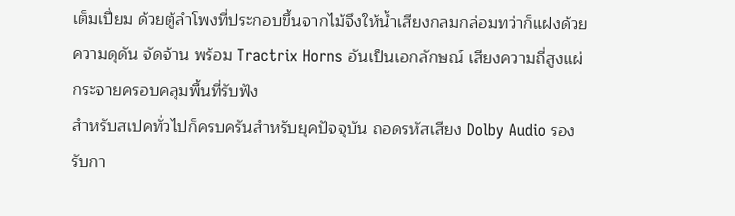เต็มเปี่ยม ด้วยตู้ลำโพงที่ประกอบขึ้นจากไม้จึงให้น้ำเสียงกลมกล่อมทว่าก็แฝงด้วยความดุดัน จัดจ้าน พร้อม Tractrix Horns อันเป็นเอกลักษณ์ เสียงความถี่สูงแผ่กระจายครอบคลุมพื้นที่รับฟัง
สำหรับสเปคทั่วไปก็ครบครันสำหรับยุคปัจจุบัน ถอดรหัสเสียง Dolby Audio รองรับกา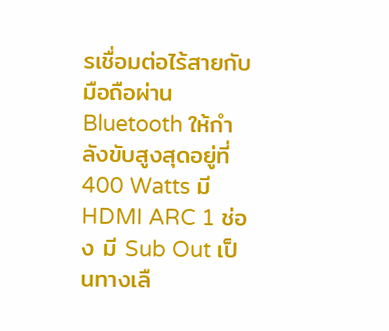รเชื่อมต่อไร้สายกับมือถือผ่าน Bluetooth ให้กำลังขับสูงสุดอยู่ที่ 400 Watts มี HDMI ARC 1 ช่อง มี Sub Out เป็นทางเลื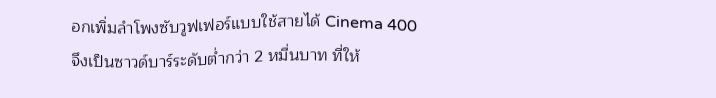อกเพิ่มลำโพงซับวูฟเฟอร์แบบใช้สายได้ Cinema 400 จึงเป็นซาวด์บาร์ระดับต่ำกว่า 2 หมื่นบาท ที่ให้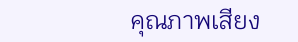คุณภาพเสียง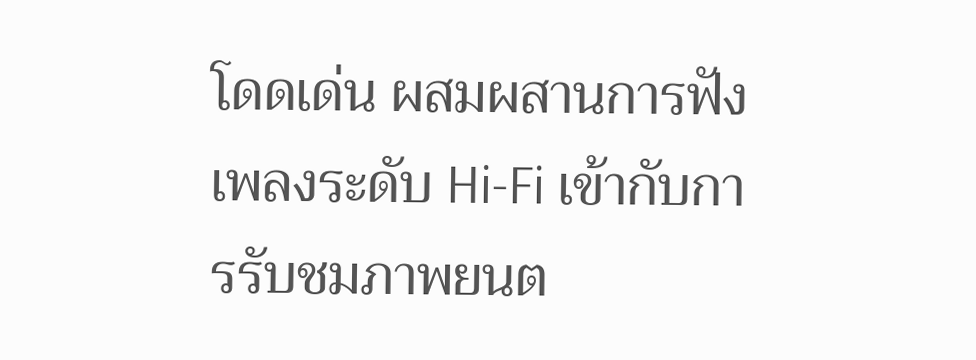โดดเด่น ผสมผสานการฟังเพลงระดับ Hi-Fi เข้ากับการรับชมภาพยนต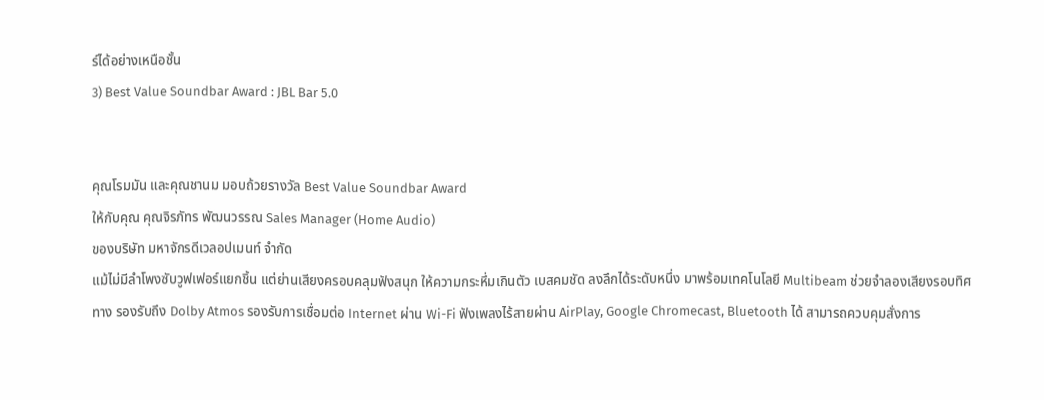ร์ได้อย่างเหนือชั้น
3) Best Value Soundbar Award : JBL Bar 5.0


คุณโรมมัน และคุณชานม มอบถ้วยรางวัล Best Value Soundbar Award
ให้กับคุณ คุณจิรภัทร พัฒนวรรณ Sales Manager (Home Audio)
ของบริษัท มหาจักรดีเวลอปเมนท์ จำกัด
แม้ไม่มีลำโพงซับวูฟเฟอร์แยกชิ้น แต่ย่านเสียงครอบคลุมฟังสนุก ให้ความกระหึ่มเกินตัว เบสคมชัด ลงลึกได้ระดับหนึ่ง มาพร้อมเทคโนโลยี Multibeam ช่วยจำลองเสียงรอบทิศทาง รองรับถึง Dolby Atmos รองรับการเชื่อมต่อ Internet ผ่าน Wi-Fi ฟังเพลงไร้สายผ่าน AirPlay, Google Chromecast, Bluetooth ได้ สามารถควบคุมสั่งการ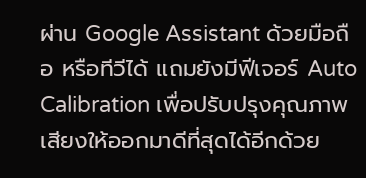ผ่าน Google Assistant ด้วยมือถือ หรือทีวีได้ แถมยังมีฟีเจอร์ Auto Calibration เพื่อปรับปรุงคุณภาพเสียงให้ออกมาดีที่สุดได้อีกด้วย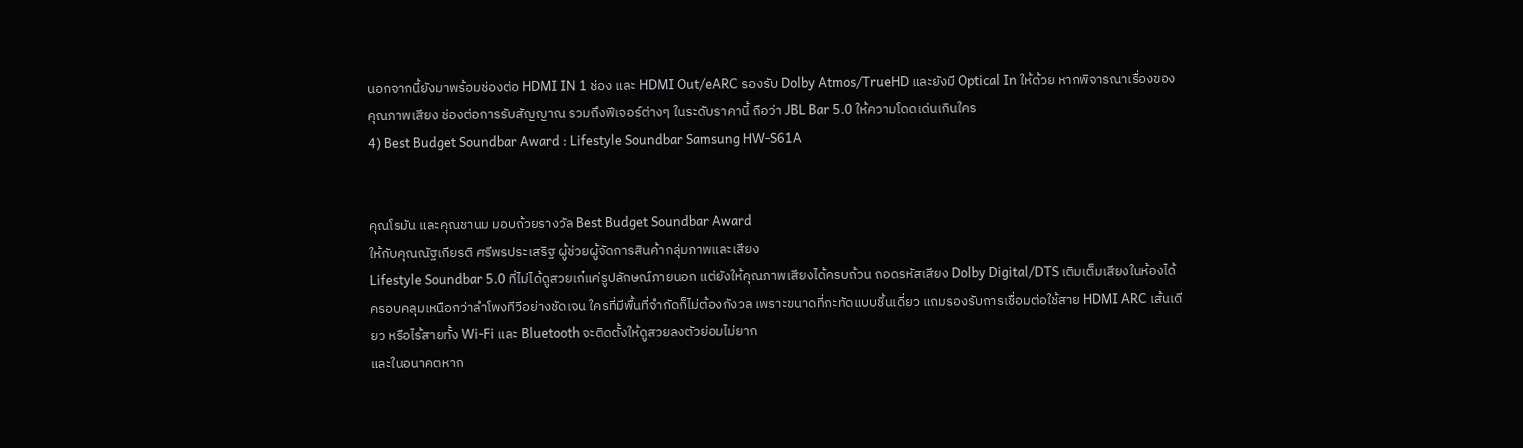นอกจากนี้ยังมาพร้อมช่องต่อ HDMI IN 1 ช่อง และ HDMI Out/eARC รองรับ Dolby Atmos/TrueHD และยังมี Optical In ให้ด้วย หากพิจารณาเรื่องของคุณภาพเสียง ช่องต่อการรับสัญญาณ รวมถึงฟีเจอร์ต่างๆ ในระดับราคานี้ ถือว่า JBL Bar 5.0 ให้ความโดดเด่นเกินใคร
4) Best Budget Soundbar Award : Lifestyle Soundbar Samsung HW-S61A


คุณโรมัน และคุณชานม มอบถ้วยรางวัล Best Budget Soundbar Award
ให้กับคุณณัฐเกียรติ ศรีพรประเสริฐ ผู้ช่วยผู้จัดการสินค้ากลุ่มภาพและเสียง
Lifestyle Soundbar 5.0 ที่ไม่ได้ดูสวยเก๋แค่รูปลักษณ์ภายนอก แต่ยังให้คุณภาพเสียงได้ครบถ้วน ถอดรหัสเสียง Dolby Digital/DTS เติมเต็มเสียงในห้องได้ครอบคลุมเหนือกว่าลำโพงทีวีอย่างชัดเจน ใครที่มีพื้นที่จำกัดก็ไม่ต้องกังวล เพราะขนาดที่กะทัดแบบชิ้นเดี่ยว แถมรองรับการเชื่อมต่อใช้สาย HDMI ARC เส้นเดียว หรือไร้สายทั้ง Wi-Fi และ Bluetooth จะติดตั้งให้ดูสวยลงตัวย่อมไม่ยาก
และในอนาคตหาก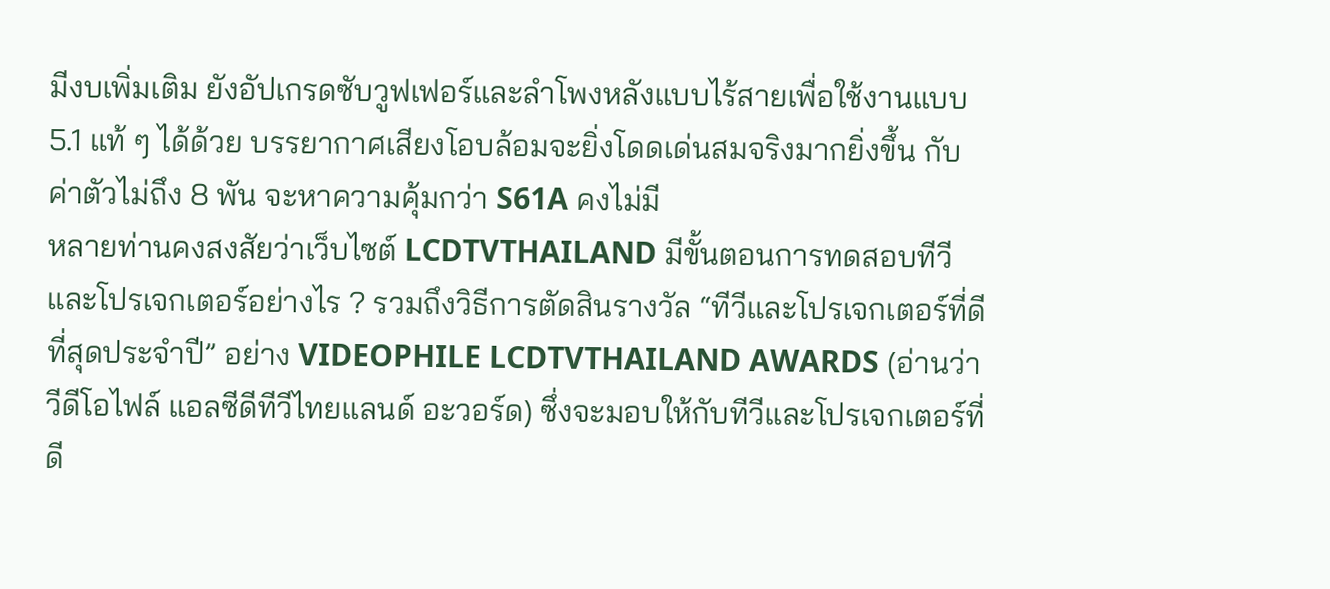มีงบเพิ่มเติม ยังอัปเกรดซับวูฟเฟอร์และลำโพงหลังแบบไร้สายเพื่อใช้งานแบบ 5.1 แท้ ๆ ได้ด้วย บรรยากาศเสียงโอบล้อมจะยิ่งโดดเด่นสมจริงมากยิ่งขึ้น กับค่าตัวไม่ถึง 8 พัน จะหาความคุ้มกว่า S61A คงไม่มี
หลายท่านคงสงสัยว่าเว็บไซต์ LCDTVTHAILAND มีขั้นตอนการทดสอบทีวีและโปรเจกเตอร์อย่างไร ? รวมถึงวิธีการตัดสินรางวัล “ทีวีและโปรเจกเตอร์ที่ดีที่สุดประจำปี” อย่าง VIDEOPHILE LCDTVTHAILAND AWARDS (อ่านว่า วีดีโอไฟล์ แอลซีดีทีวีไทยแลนด์ อะวอร์ด) ซึ่งจะมอบให้กับทีวีและโปรเจกเตอร์ที่ดี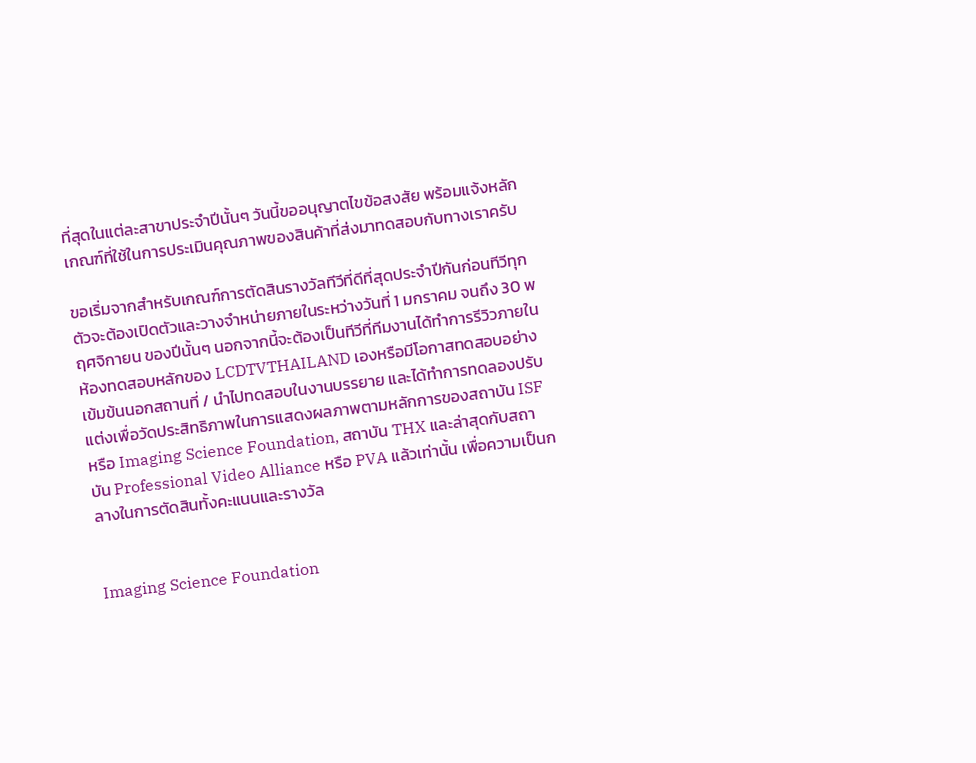ที่สุดในแต่ละสาขาประจำปีนั้นๆ วันนี้ขออนุญาตไขข้อสงสัย พร้อมแจ้งหลักเกณฑ์ที่ใช้ในการประเมินคุณภาพของสินค้าที่ส่งมาทดสอบกับทางเราครับ

ขอเริ่มจากสำหรับเกณฑ์การตัดสินรางวัลทีวีที่ดีที่สุดประจำปีกันก่อนทีวีทุกตัวจะต้องเปิดตัวและวางจำหน่ายภายในระหว่างวันที่ 1 มกราคม จนถึง 30 พฤศจิกายน ของปีนั้นๆ นอกจากนี้จะต้องเป็นทีวีที่ทีมงานได้ทำการรีวิวภายในห้องทดสอบหลักของ LCDTVTHAILAND เองหรือมีโอกาสทดสอบอย่างเข้มข้นนอกสถานที่ / นำไปทดสอบในงานบรรยาย และได้ทำการทดลองปรับแต่งเพื่อวัดประสิทธิภาพในการแสดงผลภาพตามหลักการของสถาบัน ISF หรือ Imaging Science Foundation, สถาบัน THX และล่าสุดกับสถาบัน Professional Video Alliance หรือ PVA แล้วเท่านั้น เพื่อความเป็นกลางในการตัดสินทั้งคะแนนและรางวัล


Imaging Science Foundation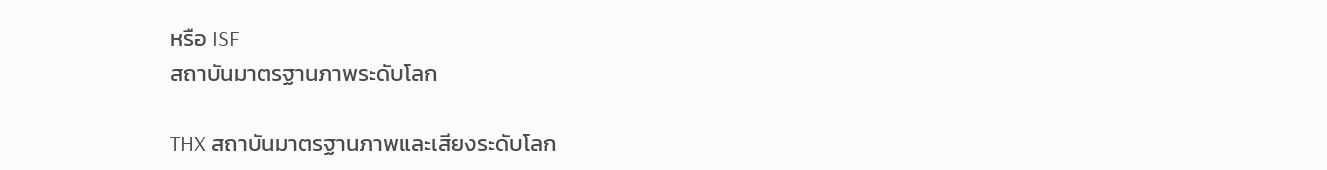หรือ ISF
สถาบันมาตรฐานภาพระดับโลก

THX สถาบันมาตรฐานภาพและเสียงระดับโลก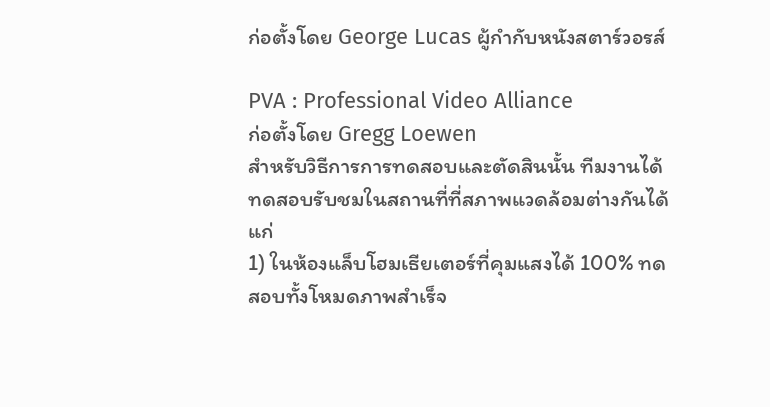ก่อตั้งโดย George Lucas ผู้กำกับหนังสตาร์วอรส์

PVA : Professional Video Alliance
ก่อตั้งโดย Gregg Loewen
สำหรับวิธีการการทดสอบและตัดสินนั้น ทีมงานได้ทดสอบรับชมในสถานที่ที่สภาพแวดล้อมต่างกันได้แก่
1) ในห้องแล็บโฮมเธียเตอร์ที่คุมแสงได้ 100% ทดสอบทั้งโหมดภาพสำเร็จ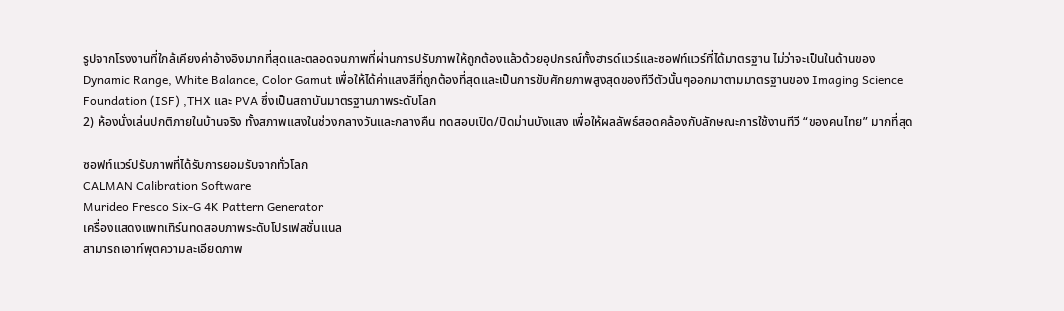รูปจากโรงงานที่ใกล้เคียงค่าอ้างอิงมากที่สุดและตลอดจนภาพที่ผ่านการปรับภาพให้ถูกต้องแล้วด้วยอุปกรณ์ทั้งฮารด์แวร์และซอฟท์แวร์ที่ได้มาตรฐาน ไม่ว่าจะเป็นในด้านของ Dynamic Range, White Balance, Color Gamut เพื่อให้ได้ค่าแสงสีที่ถูกต้องที่สุดและเป็นการขับศักยภาพสูงสุดของทีวีตัวนั้นๆออกมาตามมาตรฐานของ Imaging Science Foundation (ISF) ,THX และ PVA ซึ่งเป็นสถาบันมาตรฐานภาพระดับโลก
2) ห้องนั่งเล่นปกติภายในบ้านจริง ทั้งสภาพแสงในช่วงกลางวันและกลางคืน ทดสอบเปิด/ปิดม่านบังแสง เพื่อให้ผลลัพธ์สอดคล้องกับลักษณะการใช้งานทีวี “ของคนไทย” มากที่สุด

ซอฟท์แวร์ปรับภาพที่ได้รับการยอมรับจากทั่วโลก
CALMAN Calibration Software
Murideo Fresco Six-G 4K Pattern Generator
เครื่องแสดงแพทเทิร์นทดสอบภาพระดับโปรเฟสชั่นแนล
สามารถเอาท์พุตความละเอียดภาพ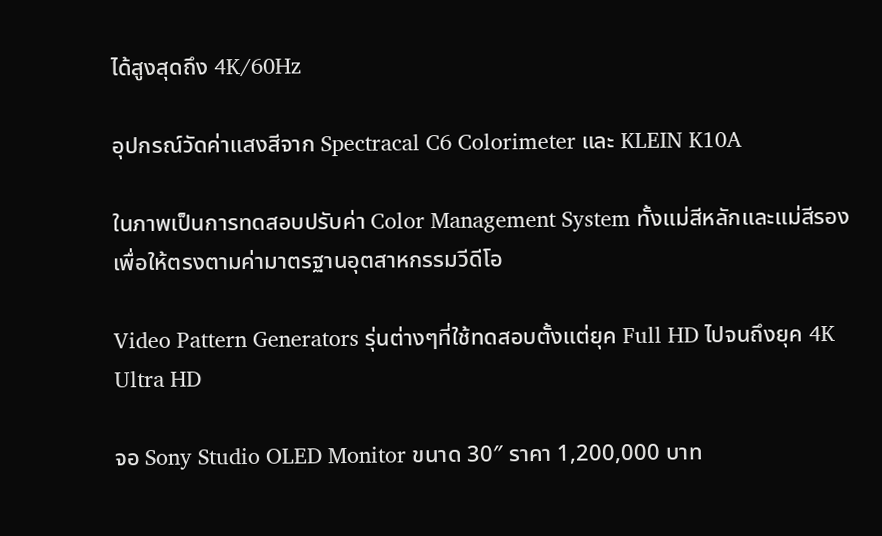ได้สูงสุดถึง 4K/60Hz

อุปกรณ์วัดค่าแสงสีจาก Spectracal C6 Colorimeter และ KLEIN K10A

ในภาพเป็นการทดสอบปรับค่า Color Management System ทั้งแม่สีหลักและแม่สีรอง
เพื่อให้ตรงตามค่ามาตรฐานอุตสาหกรรมวีดีโอ

Video Pattern Generators รุ่นต่างๆที่ใช้ทดสอบตั้งแต่ยุค Full HD ไปจนถึงยุค 4K Ultra HD

จอ Sony Studio OLED Monitor ขนาด 30″ ราคา 1,200,000 บาท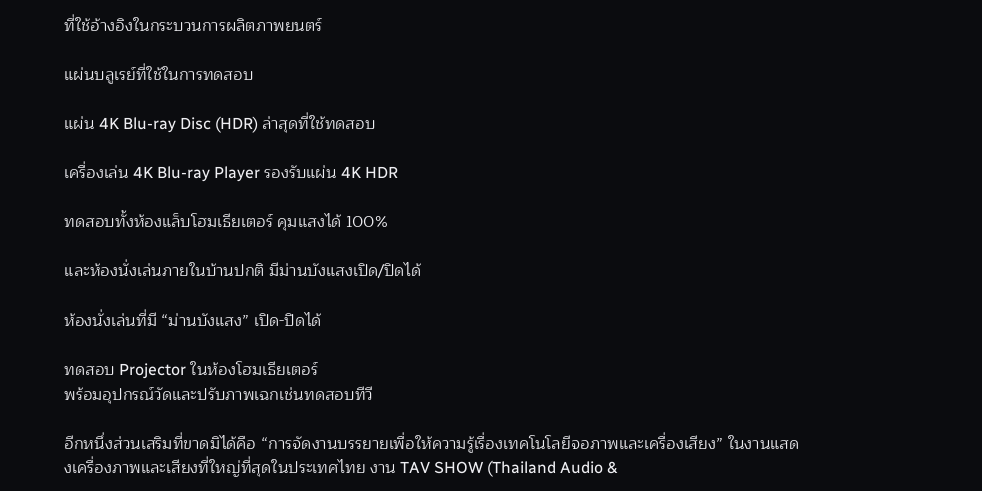ที่ใช้อ้างอิงในกระบวนการผลิตภาพยนตร์

แผ่นบลูเรย์ที่ใช้ในการทดสอบ

แผ่น 4K Blu-ray Disc (HDR) ล่าสุดที่ใช้ทดสอบ

เครื่องเล่น 4K Blu-ray Player รองรับแผ่น 4K HDR

ทดสอบทั้งห้องแล็บโฮมเธียเตอร์ คุมแสงได้ 100%

และห้องนั่งเล่นภายในบ้านปกติ มีม่านบังแสงเปิด/ปิดได้

ห้องนั่งเล่นที่มี “ม่านบังแสง” เปิด-ปิดได้

ทดสอบ Projector ในห้องโฮมเธียเตอร์
พร้อมอุปกรณ์วัดและปรับภาพเฉกเช่นทดสอบทีวี

อีกหนึ่งส่วนเสริมที่ขาดมิได้คือ “การจัดงานบรรยายเพื่อให้ความรู้เรื่องเทคโนโลยีจอภาพและเครื่องเสียง” ในงานแสดงเครื่องภาพและเสียงที่ใหญ่ที่สุดในประเทศไทย งาน TAV SHOW (Thailand Audio &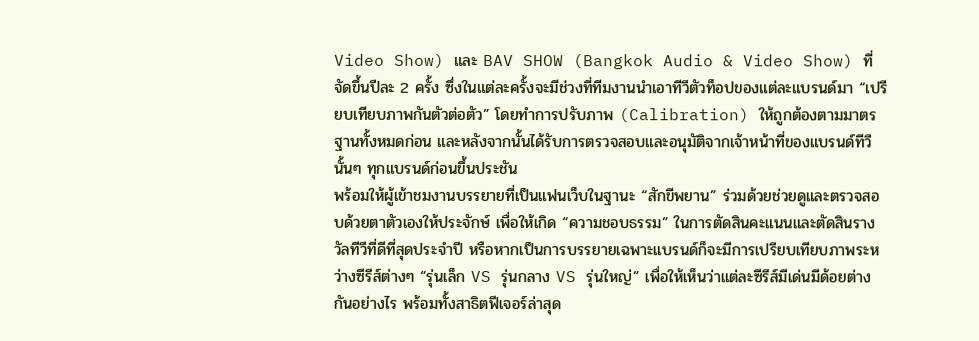Video Show) และ BAV SHOW (Bangkok Audio & Video Show) ที่จัดขึ้นปีละ 2 ครั้ง ซึ่งในแต่ละครั้งจะมีช่วงที่ทีมงานนำเอาทีวีตัวท็อปของแต่ละแบรนด์มา “เปรียบเทียบภาพกันตัวต่อตัว” โดยทำการปรับภาพ (Calibration) ให้ถูกต้องตามมาตรฐานทั้งหมดก่อน และหลังจากนั้นได้รับการตรวจสอบและอนุมัติจากเจ้าหน้าที่ของแบรนด์ทีวีนั้นๆ ทุกแบรนด์ก่อนขึ้นประชัน
พร้อมให้ผู้เข้าชมงานบรรยายที่เป็นแฟนเว็บในฐานะ “สักขีพยาน” ร่วมด้วยช่วยดูและตรวจสอบด้วยตาตัวเองให้ประจักษ์ เพื่อให้เกิด “ความชอบธรรม” ในการตัดสินคะแนนและตัดสินรางวัลทีวีที่ดีที่สุดประจำปี หรือหากเป็นการบรรยายเฉพาะแบรนด์ก็จะมีการเปรียบเทียบภาพระหว่างซีรีส์ต่างๆ “รุ่นเล็ก VS รุ่นกลาง VS รุ่นใหญ่” เพื่อให้เห็นว่าแต่ละซีรีส์มีเด่นมีด้อยต่างกันอย่างไร พร้อมทั้งสาธิตฟีเจอร์ล่าสุด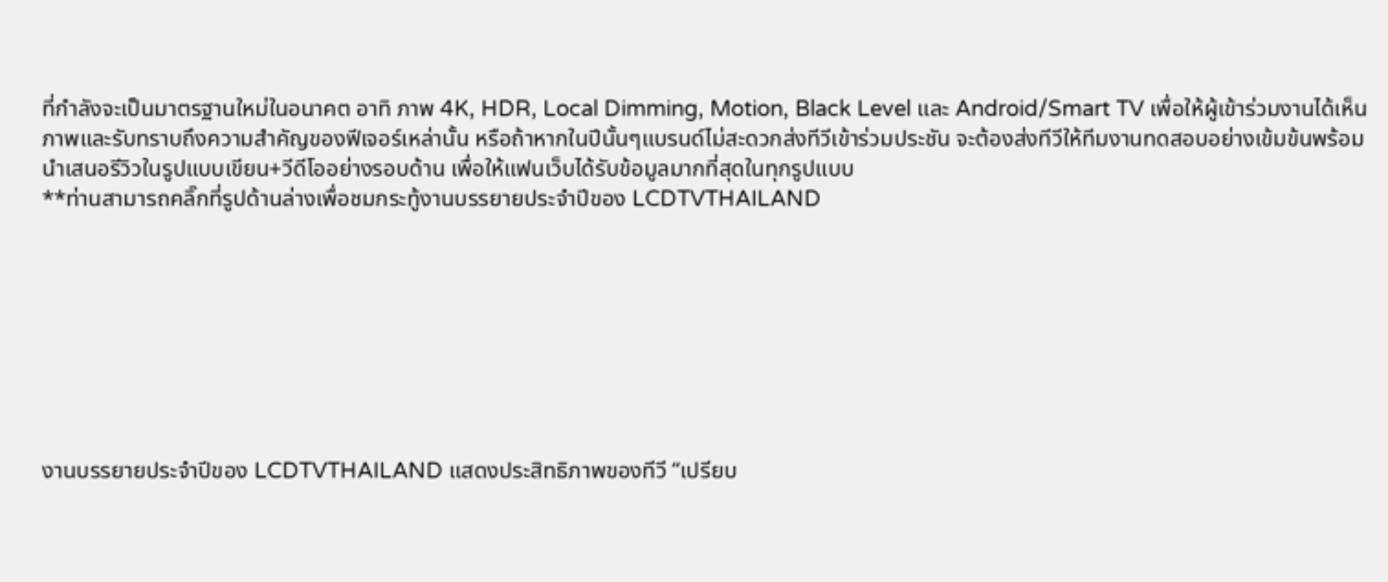ที่กำลังจะเป็นมาตรฐานใหม่ในอนาคต อาทิ ภาพ 4K, HDR, Local Dimming, Motion, Black Level และ Android/Smart TV เพื่อให้ผู้เข้าร่วมงานได้เห็นภาพและรับทราบถึงความสำคัญของฟีเจอร์เหล่านั้น หรือถ้าหากในปีนั้นๆแบรนด์ไม่สะดวกส่งทีวีเข้าร่วมประชัน จะต้องส่งทีวีให้ทีมงานทดสอบอย่างเข้มข้นพร้อมนำเสนอรีวิวในรูปแบบเขียน+วีดีโออย่างรอบด้าน เพื่อให้แฟนเว็บได้รับข้อมูลมากที่สุดในทุกรูปแบบ
**ท่านสามารถคลิ๊กที่รูปด้านล่างเพื่อชมกระทู้งานบรรยายประจำปีของ LCDTVTHAILAND








งานบรรยายประจำปีของ LCDTVTHAILAND แสดงประสิทธิภาพของทีวี “เปรียบ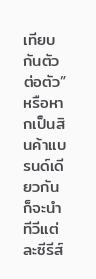เทียบกันตัวต่อตัว”
หรือหากเป็นสินค้าแบรนด์เดียวกันก็จะนำทีวีแต่ละซีรีส์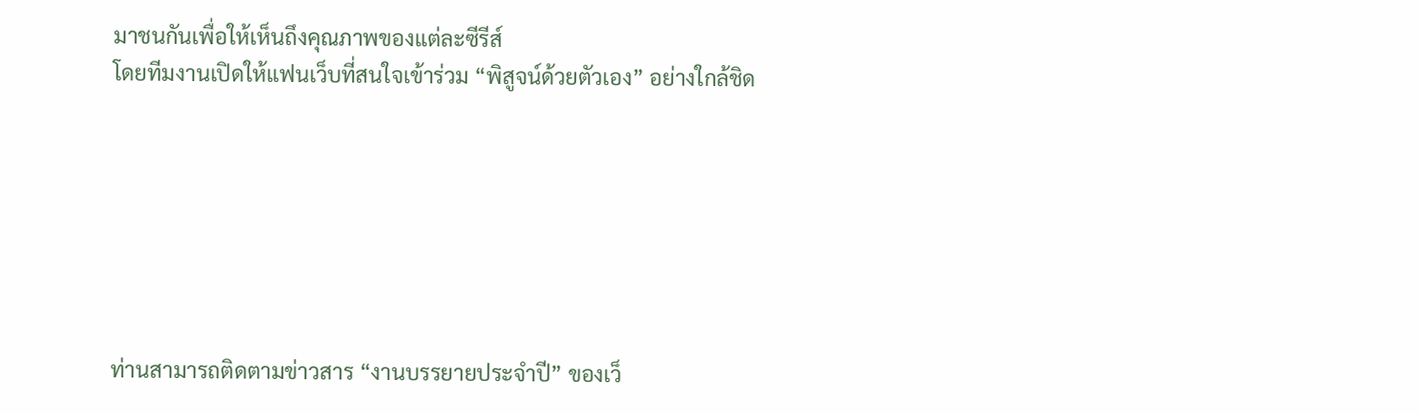มาชนกันเพื่อให้เห็นถึงคุณภาพของแต่ละซีรีส์
โดยทีมงานเปิดให้แฟนเว็บที่สนใจเข้าร่วม “พิสูจน์ด้วยตัวเอง” อย่างใกล้ชิด







ท่านสามารถติดตามข่าวสาร “งานบรรยายประจำปี” ของเว็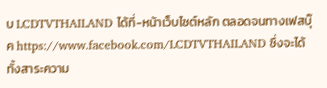บ LCDTVTHAILAND ได้ที่-หน้าเว็บไซต์หลัก ตลอดจนทางเฟสบุ๊ค https://www.facebook.com/LCDTVTHAILAND ซึ่งจะได้ทั้งสาระความ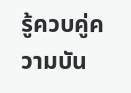รู้ควบคู่ความบัน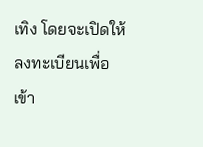เทิง โดยจะเปิดให้ลงทะเบียนเพื่อเข้า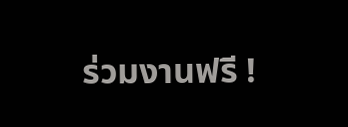ร่วมงานฟรี !